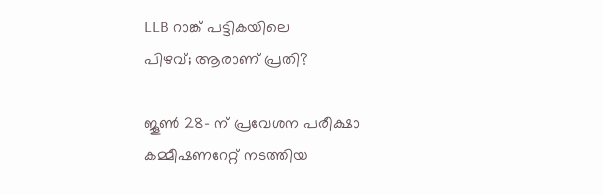LLB റാങ്ക് പട്ടികയിലെ
പിഴവ്; ആരാണ് പ്രതി?

ജൂൺ 28- ന് പ്രവേശന പരീക്ഷാ കമ്മീഷണറേറ്റ് നടത്തിയ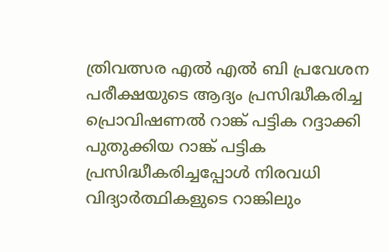ത്രിവത്സര എൽ എൽ ബി പ്രവേശന പരീക്ഷയുടെ ആദ്യം പ്രസിദ്ധീകരിച്ച പ്രൊവിഷണൽ റാങ്ക് പട്ടിക റദ്ദാക്കി പുതുക്കിയ റാങ്ക് പട്ടിക പ്രസിദ്ധീകരിച്ചപ്പോൾ നിരവധി വിദ്യാർത്ഥികളുടെ റാങ്കിലും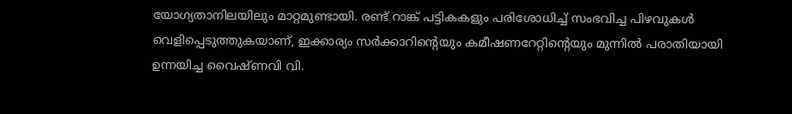യോഗ്യതാനിലയിലും മാറ്റമുണ്ടായി. രണ്ട് റാങ്ക് പട്ടികകളും പരിശോധിച്ച് സംഭവിച്ച പിഴവുകൾ വെളിപ്പെടുത്തുകയാണ്, ഇക്കാര്യം സർക്കാറിന്റെയും കമീഷണറേറ്റിന്റെയും മുന്നിൽ പരാതിയായി ഉന്നയിച്ച വൈഷ്ണവി വി.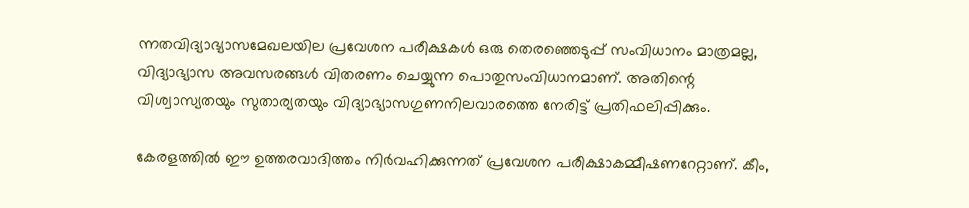ന്നതവിദ്യാഭ്യാസമേഖലയില പ്രവേശന പരീക്ഷകൾ ഒരു തെരഞ്ഞെടുപ്പ് സംവിധാനം മാത്രമല്ല, വിദ്യാഭ്യാസ അവസരങ്ങൾ വിതരണം ചെയ്യുന്ന പൊതുസംവിധാനമാണ്. അതിന്റെ വിശ്വാസ്യതയും സുതാര്യതയും വിദ്യാഭ്യാസഗുണനിലവാരത്തെ നേരിട്ട് പ്രതിഫലിപ്പിക്കും.

കേരളത്തിൽ ഈ ഉത്തരവാദിത്തം നിർവഹിക്കുന്നത് പ്രവേശന പരീക്ഷാകമ്മീഷണറേറ്റാണ്. കീം,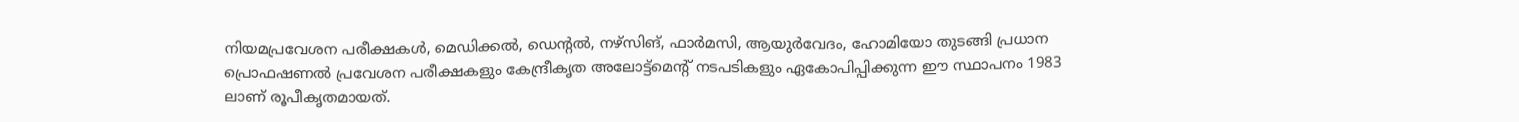നിയമപ്രവേശന പരീക്ഷകൾ, മെഡിക്കൽ, ഡെന്റൽ, നഴ്സിങ്, ഫാർമസി, ആയുർവേദം, ഹോമിയോ തുടങ്ങി പ്രധാന പ്രൊഫഷണൽ പ്രവേശന പരീക്ഷകളും കേന്ദ്രീകൃത അലോട്ട്മെന്റ് നടപടികളും ഏകോപിപ്പിക്കുന്ന ഈ സ്ഥാപനം 1983 ലാണ് രൂപീകൃതമായത്.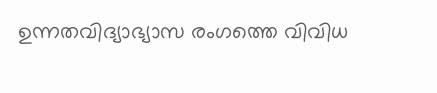ഉന്നതവിദ്യാഭ്യാസ രംഗത്തെ വിവിധ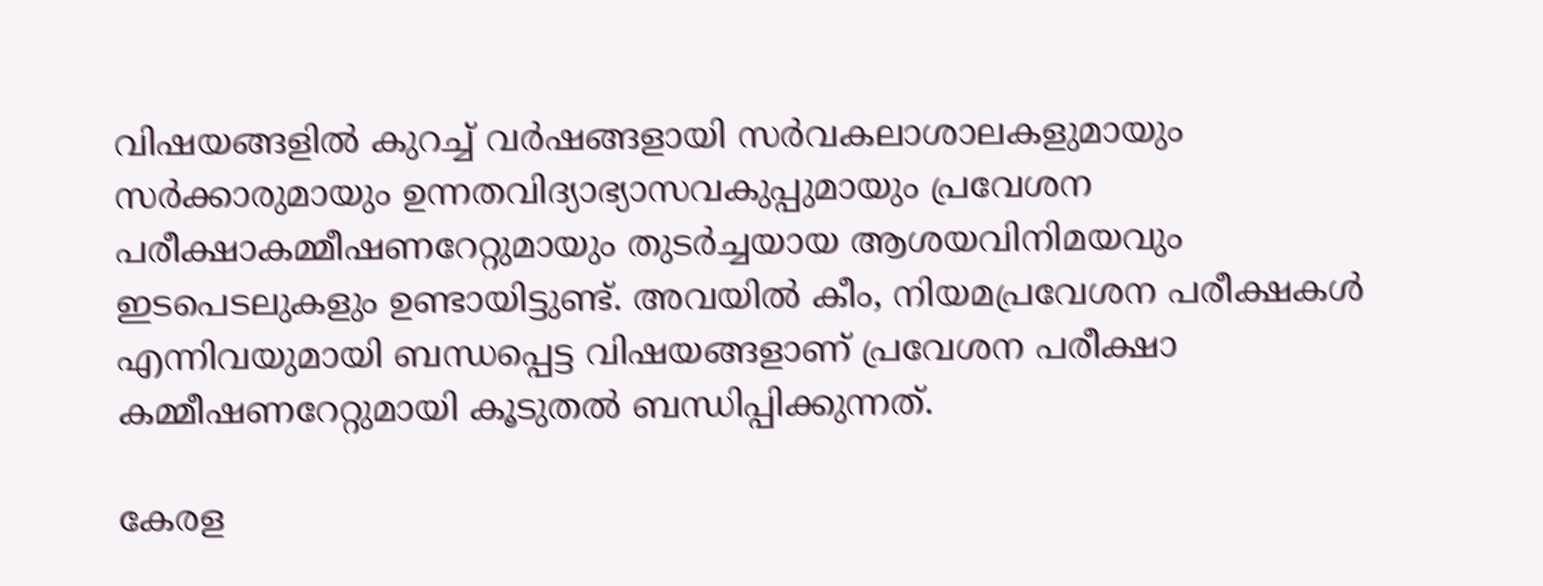വിഷയങ്ങളിൽ കുറച്ച് വർഷങ്ങളായി സർവകലാശാലകളുമായും സർക്കാരുമായും ഉന്നതവിദ്യാഭ്യാസവകുപ്പുമായും പ്രവേശന പരീക്ഷാകമ്മീഷണറേറ്റുമായും തുടർച്ചയായ ആശയവിനിമയവും ഇടപെടലുകളും ഉണ്ടായിട്ടുണ്ട്. അവയിൽ കീം, നിയമപ്രവേശന പരീക്ഷകൾ എന്നിവയുമായി ബന്ധപ്പെട്ട വിഷയങ്ങളാണ് പ്രവേശന പരീക്ഷാ കമ്മീഷണറേറ്റുമായി കൂടുതൽ ബന്ധിപ്പിക്കുന്നത്.

കേരള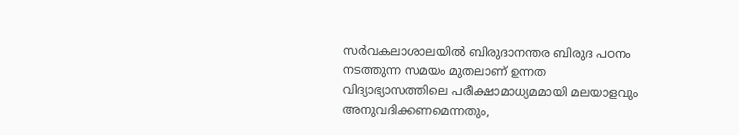സർവകലാശാലയിൽ ബിരുദാനന്തര ബിരുദ പഠനം നടത്തുന്ന സമയം മുതലാണ് ഉന്നത വിദ്യാഭ്യാസത്തിലെ പരീക്ഷാമാധ്യമമായി മലയാളവും അനുവദിക്കണമെന്നതും,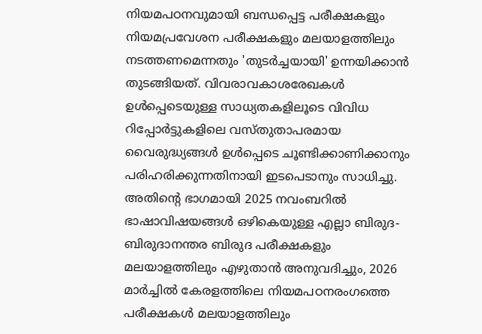നിയമപഠനവുമായി ബന്ധപ്പെട്ട പരീക്ഷകളും നിയമപ്രവേശന പരീക്ഷകളും മലയാളത്തിലും നടത്തണമെന്നതും 'തുടർച്ചയായി' ഉന്നയിക്കാൻ തുടങ്ങിയത്. വിവരാവകാശരേഖകൾ ഉൾപ്പെടെയുള്ള സാധ്യതകളിലൂടെ വിവിധ റിപ്പോർട്ടുകളിലെ വസ്തുതാപരമായ വൈരുദ്ധ്യങ്ങൾ ഉൾപ്പെടെ ചൂണ്ടിക്കാണിക്കാനും പരിഹരിക്കുന്നതിനായി ഇടപെടാനും സാധിച്ചു. അതിന്റെ ഭാഗമായി 2025 നവംബറിൽ ഭാഷാവിഷയങ്ങൾ ഒഴികെയുള്ള എല്ലാ ബിരുദ- ബിരുദാനന്തര ബിരുദ പരീക്ഷകളും മലയാളത്തിലും എഴുതാൻ അനുവദിച്ചും, 2026 മാർച്ചിൽ കേരളത്തിലെ നിയമപഠനരംഗത്തെ പരീക്ഷകൾ മലയാളത്തിലും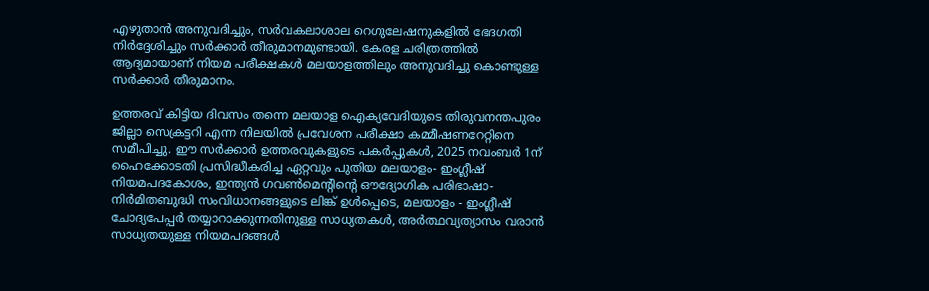എഴുതാൻ അനുവദിച്ചും, സർവകലാശാല റെഗുലേഷനുകളിൽ ഭേദഗതി നിർദ്ദേശിച്ചും സർക്കാർ തീരുമാനമുണ്ടായി. കേരള ചരിത്രത്തിൽ ആദ്യമായാണ് നിയമ പരീക്ഷകൾ മലയാളത്തിലും അനുവദിച്ചു കൊണ്ടുള്ള സർക്കാർ തീരുമാനം.

ഉത്തരവ് കിട്ടിയ ദിവസം തന്നെ മലയാള ഐക്യവേദിയുടെ തിരുവനന്തപുരം ജില്ലാ സെക്രട്ടറി എന്ന നിലയിൽ പ്രവേശന പരീക്ഷാ കമ്മീഷണറേറ്റിനെ സമീപിച്ചു. ഈ സർക്കാർ ഉത്തരവുകളുടെ പകർപ്പുകൾ, 2025 നവംബർ 1ന് ഹൈക്കോടതി പ്രസിദ്ധീകരിച്ച ഏറ്റവും പുതിയ മലയാളം- ഇംഗ്ലീഷ് നിയമപദകോശം, ഇന്ത്യൻ ഗവൺമെന്റിന്റെ ഔദ്യോഗിക പരിഭാഷാ-നിർമിതബുദ്ധി സംവിധാനങ്ങളുടെ ലിങ്ക് ഉൾപ്പെടെ, മലയാളം - ഇംഗ്ലീഷ് ചോദ്യപേപ്പർ തയ്യാറാക്കുന്നതിനുള്ള സാധ്യതകൾ, അർത്ഥവ്യത്യാസം വരാൻ സാധ്യതയുള്ള നിയമപദങ്ങൾ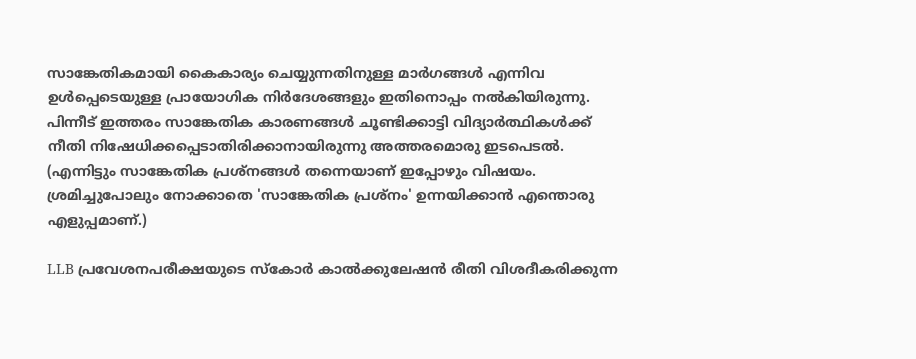സാങ്കേതികമായി കൈകാര്യം ചെയ്യുന്നതിനുള്ള മാർഗങ്ങൾ എന്നിവ ഉൾപ്പെടെയുള്ള പ്രായോഗിക നിർദേശങ്ങളും ഇതിനൊപ്പം നൽകിയിരുന്നു. പിന്നീട് ഇത്തരം സാങ്കേതിക കാരണങ്ങൾ ചൂണ്ടിക്കാട്ടി വിദ്യാർത്ഥികൾക്ക് നീതി നിഷേധിക്കപ്പെടാതിരിക്കാനായിരുന്നു അത്തരമൊരു ഇടപെടൽ. (എന്നിട്ടും സാങ്കേതിക പ്രശ്നങ്ങൾ തന്നെയാണ് ഇപ്പോഴും വിഷയം. ശ്രമിച്ചുപോലും നോക്കാതെ 'സാങ്കേതിക പ്രശ്നം' ഉന്നയിക്കാൻ എന്തൊരു എളുപ്പമാണ്.)

LLB പ്രവേശനപരീക്ഷയുടെ സ്കോർ കാൽക്കുലേഷൻ രീതി വിശദീകരിക്കുന്ന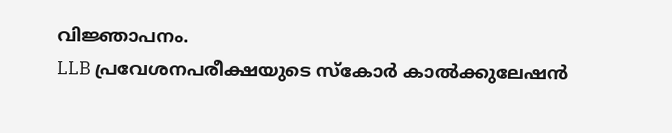വിജ്ഞാപനം.
LLB പ്രവേശനപരീക്ഷയുടെ സ്കോർ കാൽക്കുലേഷൻ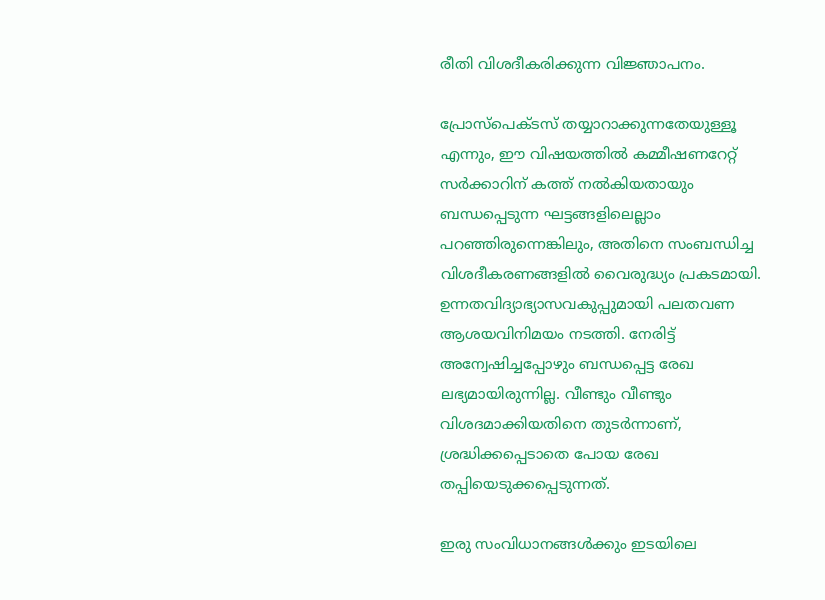രീതി വിശദീകരിക്കുന്ന വിജ്ഞാപനം.

പ്രോസ്പെക്ടസ് തയ്യാറാക്കുന്നതേയുള്ളൂ എന്നും, ഈ വിഷയത്തിൽ കമ്മീഷണറേറ്റ് സർക്കാറിന് കത്ത് നൽകിയതായും ബന്ധപ്പെടുന്ന ഘട്ടങ്ങളിലെല്ലാം പറഞ്ഞിരുന്നെങ്കിലും, അതിനെ സംബന്ധിച്ച വിശദീകരണങ്ങളിൽ വൈരുദ്ധ്യം പ്രകടമായി. ഉന്നതവിദ്യാഭ്യാസവകുപ്പുമായി പലതവണ ആശയവിനിമയം നടത്തി. നേരിട്ട് അന്വേഷിച്ചപ്പോഴും ബന്ധപ്പെട്ട രേഖ ലഭ്യമായിരുന്നില്ല. വീണ്ടും വീണ്ടും വിശദമാക്കിയതിനെ തുടർന്നാണ്, ശ്രദ്ധിക്കപ്പെടാതെ പോയ രേഖ തപ്പിയെടുക്കപ്പെടുന്നത്.

ഇരു സംവിധാനങ്ങൾക്കും ഇടയിലെ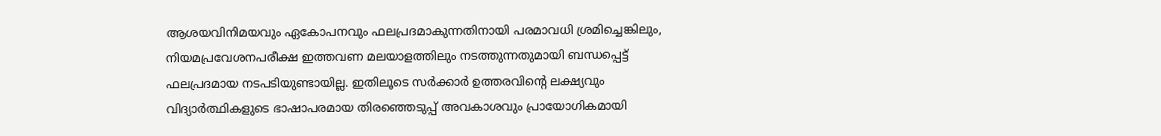ആശയവിനിമയവും ഏകോപനവും ഫലപ്രദമാകുന്നതിനായി പരമാവധി ശ്രമിച്ചെങ്കിലും, നിയമപ്രവേശനപരീക്ഷ ഇത്തവണ മലയാളത്തിലും നടത്തുന്നതുമായി ബന്ധപ്പെട്ട് ഫലപ്രദമായ നടപടിയുണ്ടായില്ല. ഇതിലൂടെ സർക്കാർ ഉത്തരവിന്റെ ലക്ഷ്യവും വിദ്യാർത്ഥികളുടെ ഭാഷാപരമായ തിരഞ്ഞെടുപ്പ് അവകാശവും പ്രായോഗികമായി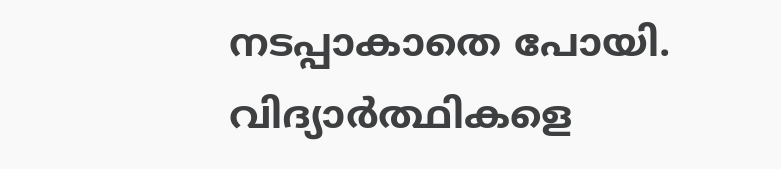നടപ്പാകാതെ പോയി. വിദ്യാർത്ഥികളെ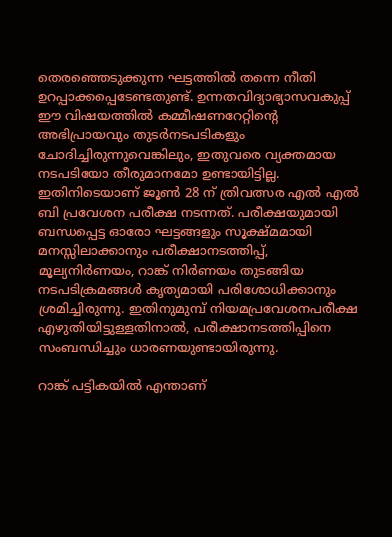തെരഞ്ഞെടുക്കുന്ന ഘട്ടത്തിൽ തന്നെ നീതി ഉറപ്പാക്കപ്പെടേണ്ടതുണ്ട്. ഉന്നതവിദ്യാഭ്യാസവകുപ്പ് ഈ വിഷയത്തിൽ കമ്മീഷണറേറ്റിന്റെ അഭിപ്രായവും തുടർനടപടികളും ചോദിച്ചിരുന്നുവെങ്കിലും, ഇതുവരെ വ്യക്തമായ നടപടിയോ തീരുമാനമോ ഉണ്ടായിട്ടില്ല. ഇതിനിടെയാണ് ജൂൺ 28 ന് ത്രിവത്സര എൽ എൽ ബി പ്രവേശന പരീക്ഷ നടന്നത്. പരീക്ഷയുമായി ബന്ധപ്പെട്ട ഓരോ ഘട്ടങ്ങളും സൂക്ഷ്മമായി മനസ്സിലാക്കാനും പരീക്ഷാനടത്തിപ്പ്, മൂല്യനിർണയം, റാങ്ക് നിർണയം തുടങ്ങിയ നടപടിക്രമങ്ങൾ കൃത്യമായി പരിശോധിക്കാനും ശ്രമിച്ചിരുന്നു. ഇതിനുമുമ്പ് നിയമപ്രവേശനപരീക്ഷ എഴുതിയിട്ടുള്ളതിനാൽ, പരീക്ഷാനടത്തിപ്പിനെ സംബന്ധിച്ചും ധാരണയുണ്ടായിരുന്നു.

റാങ്ക് പട്ടികയിൽ എന്താണ്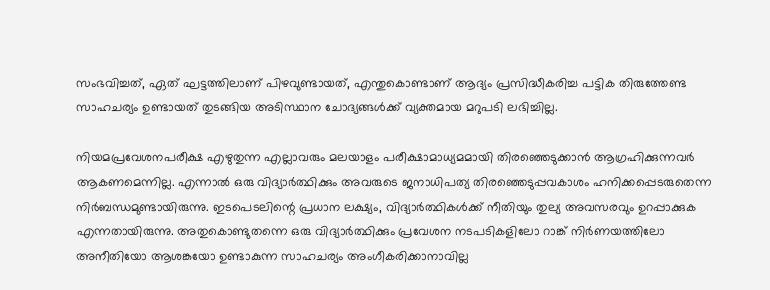സംഭവിച്ചത്, ഏത് ഘട്ടത്തിലാണ് പിഴവുണ്ടായത്, എന്തുകൊണ്ടാണ് ആദ്യം പ്രസിദ്ധീകരിച്ച പട്ടിക തിരുത്തേണ്ട സാഹചര്യം ഉണ്ടായത് തുടങ്ങിയ അടിസ്ഥാന ചോദ്യങ്ങൾക്ക് വ്യക്തമായ മറുപടി ലഭിച്ചില്ല.

നിയമപ്രവേശനപരീക്ഷ എഴുതുന്ന എല്ലാവരും മലയാളം പരീക്ഷാമാധ്യമമായി തിരഞ്ഞെടുക്കാൻ ആഗ്രഹിക്കുന്നവർ ആകണമെന്നില്ല. എന്നാൽ ഒരു വിദ്യാർത്ഥിക്കും അവരുടെ ജനാധിപത്യ തിരഞ്ഞെടുപ്പവകാശം ഹനിക്കപ്പെടരുതെന്ന നിർബന്ധമുണ്ടായിരുന്നു. ഇടപെടലിന്റെ പ്രധാന ലക്ഷ്യം, വിദ്യാർത്ഥികൾക്ക് നീതിയും തുല്യ അവസരവും ഉറപ്പാക്കുക എന്നതായിരുന്നു. അതുകൊണ്ടുതന്നെ ഒരു വിദ്യാർത്ഥിക്കും പ്രവേശന നടപടികളിലോ റാങ്ക് നിർണയത്തിലോ അനീതിയോ ആശങ്കയോ ഉണ്ടാകുന്ന സാഹചര്യം അംഗീകരിക്കാനാവില്ല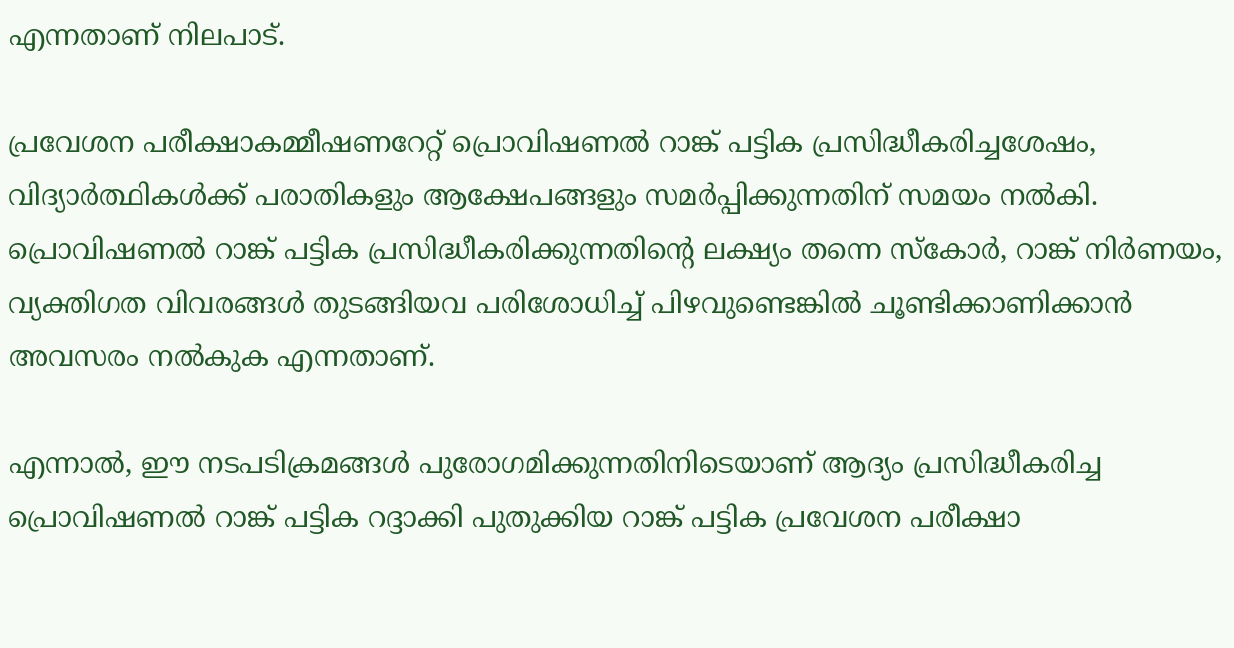എന്നതാണ് നിലപാട്.

പ്രവേശന പരീക്ഷാകമ്മീഷണറേറ്റ് പ്രൊവിഷണൽ റാങ്ക് പട്ടിക പ്രസിദ്ധീകരിച്ചശേഷം, വിദ്യാർത്ഥികൾക്ക് പരാതികളും ആക്ഷേപങ്ങളും സമർപ്പിക്കുന്നതിന് സമയം നൽകി. പ്രൊവിഷണൽ റാങ്ക് പട്ടിക പ്രസിദ്ധീകരിക്കുന്നതിന്റെ ലക്ഷ്യം തന്നെ സ്കോർ, റാങ്ക് നിർണയം, വ്യക്തിഗത വിവരങ്ങൾ തുടങ്ങിയവ പരിശോധിച്ച് പിഴവുണ്ടെങ്കിൽ ചൂണ്ടിക്കാണിക്കാൻ അവസരം നൽകുക എന്നതാണ്.

എന്നാൽ, ഈ നടപടിക്രമങ്ങൾ പുരോഗമിക്കുന്നതിനിടെയാണ് ആദ്യം പ്രസിദ്ധീകരിച്ച പ്രൊവിഷണൽ റാങ്ക് പട്ടിക റദ്ദാക്കി പുതുക്കിയ റാങ്ക് പട്ടിക പ്രവേശന പരീക്ഷാ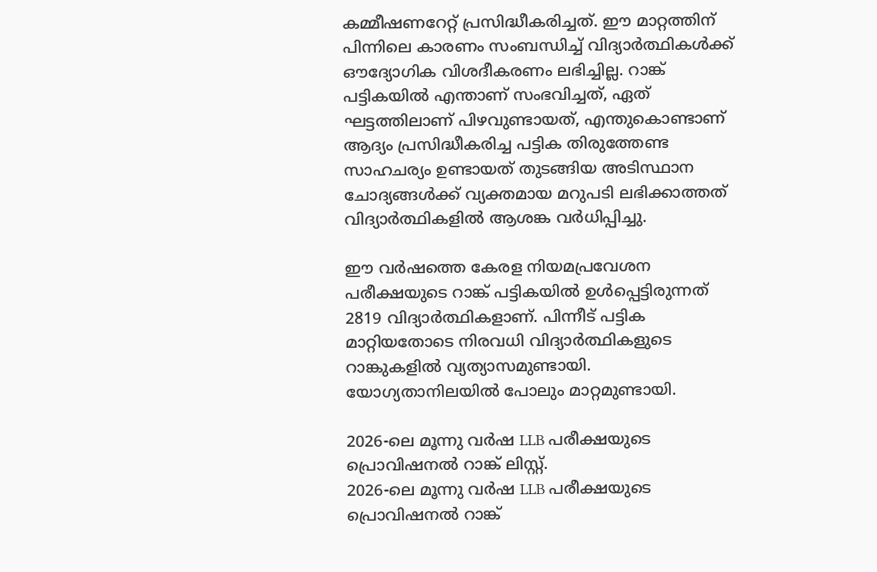കമ്മീഷണറേറ്റ് പ്രസിദ്ധീകരിച്ചത്. ഈ മാറ്റത്തിന് പിന്നിലെ കാരണം സംബന്ധിച്ച് വിദ്യാർത്ഥികൾക്ക് ഔദ്യോഗിക വിശദീകരണം ലഭിച്ചില്ല. റാങ്ക് പട്ടികയിൽ എന്താണ് സംഭവിച്ചത്, ഏത് ഘട്ടത്തിലാണ് പിഴവുണ്ടായത്, എന്തുകൊണ്ടാണ് ആദ്യം പ്രസിദ്ധീകരിച്ച പട്ടിക തിരുത്തേണ്ട സാഹചര്യം ഉണ്ടായത് തുടങ്ങിയ അടിസ്ഥാന ചോദ്യങ്ങൾക്ക് വ്യക്തമായ മറുപടി ലഭിക്കാത്തത് വിദ്യാർത്ഥികളിൽ ആശങ്ക വർധിപ്പിച്ചു.

ഈ വർഷത്തെ കേരള നിയമപ്രവേശന പരീക്ഷയുടെ റാങ്ക് പട്ടികയിൽ ഉൾപ്പെട്ടിരുന്നത് 2819 വിദ്യാർത്ഥികളാണ്. പിന്നീട് പട്ടിക മാറ്റിയതോടെ നിരവധി വിദ്യാർത്ഥികളുടെ റാങ്കുകളിൽ വ്യത്യാസമുണ്ടായി. യോഗ്യതാനിലയിൽ പോലും മാറ്റമുണ്ടായി.

2026-ലെ മൂന്നു വർഷ LLB പരീക്ഷയുടെ പ്രൊവിഷനൽ റാങ്ക് ലിസ്റ്റ്.
2026-ലെ മൂന്നു വർഷ LLB പരീക്ഷയുടെ പ്രൊവിഷനൽ റാങ്ക്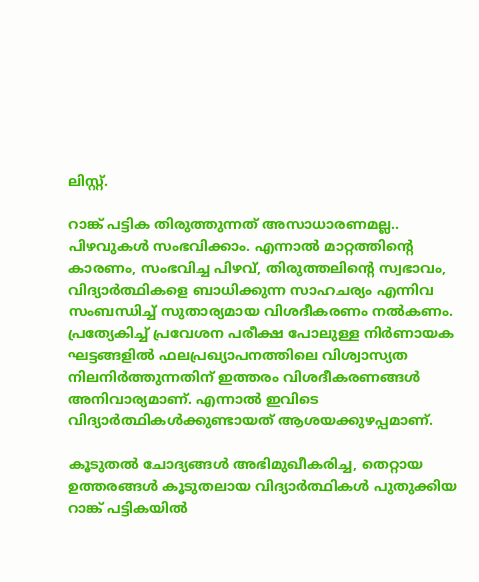ലിസ്റ്റ്.

റാങ്ക് പട്ടിക തിരുത്തുന്നത് അസാധാരണമല്ല.. പിഴവുകൾ സംഭവിക്കാം. എന്നാൽ മാറ്റത്തിന്റെ കാരണം, സംഭവിച്ച പിഴവ്, തിരുത്തലിന്റെ സ്വഭാവം, വിദ്യാർത്ഥികളെ ബാധിക്കുന്ന സാഹചര്യം എന്നിവ സംബന്ധിച്ച് സുതാര്യമായ വിശദീകരണം നൽകണം. പ്രത്യേകിച്ച് പ്രവേശന പരീക്ഷ പോലുള്ള നിർണായക ഘട്ടങ്ങളിൽ ഫലപ്രഖ്യാപനത്തിലെ വിശ്വാസ്യത നിലനിർത്തുന്നതിന് ഇത്തരം വിശദീകരണങ്ങൾ അനിവാര്യമാണ്. എന്നാൽ ഇവിടെ വിദ്യാർത്ഥികൾക്കുണ്ടായത് ആശയക്കുഴപ്പമാണ്.

കൂടുതൽ ചോദ്യങ്ങൾ അഭിമുഖീകരിച്ച, തെറ്റായ ഉത്തരങ്ങൾ കൂടുതലായ വിദ്യാർത്ഥികൾ പുതുക്കിയ റാങ്ക് പട്ടികയിൽ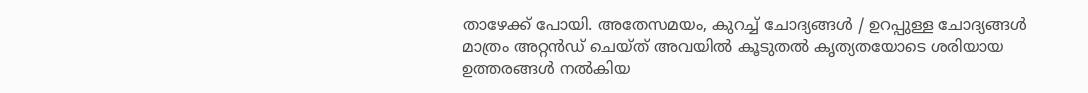താഴേക്ക് പോയി. അതേസമയം, കുറച്ച് ചോദ്യങ്ങൾ / ഉറപ്പുള്ള ചോദ്യങ്ങൾ മാത്രം അറ്റൻഡ് ചെയ്ത് അവയിൽ കൂടുതൽ കൃത്യതയോടെ ശരിയായ ഉത്തരങ്ങൾ നൽകിയ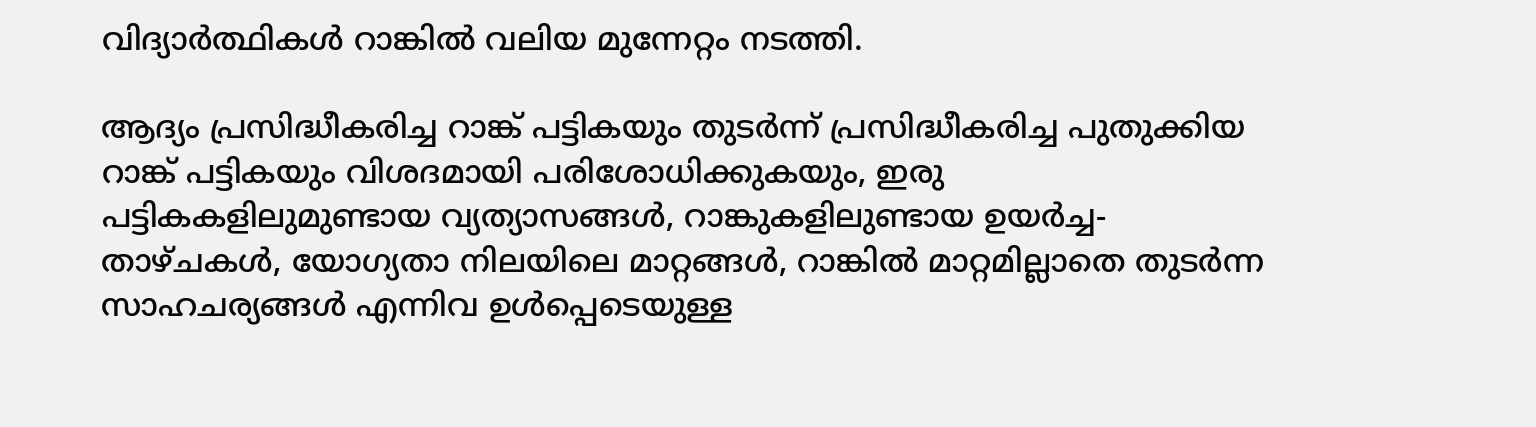വിദ്യാർത്ഥികൾ റാങ്കിൽ വലിയ മുന്നേറ്റം നടത്തി.

ആദ്യം പ്രസിദ്ധീകരിച്ച റാങ്ക് പട്ടികയും തുടർന്ന് പ്രസിദ്ധീകരിച്ച പുതുക്കിയ റാങ്ക് പട്ടികയും വിശദമായി പരിശോധിക്കുകയും, ഇരു പട്ടികകളിലുമുണ്ടായ വ്യത്യാസങ്ങൾ, റാങ്കുകളിലുണ്ടായ ഉയർച്ച- താഴ്ചകൾ, യോഗ്യതാ നിലയിലെ മാറ്റങ്ങൾ, റാങ്കിൽ മാറ്റമില്ലാതെ തുടർന്ന സാഹചര്യങ്ങൾ എന്നിവ ഉൾപ്പെടെയുള്ള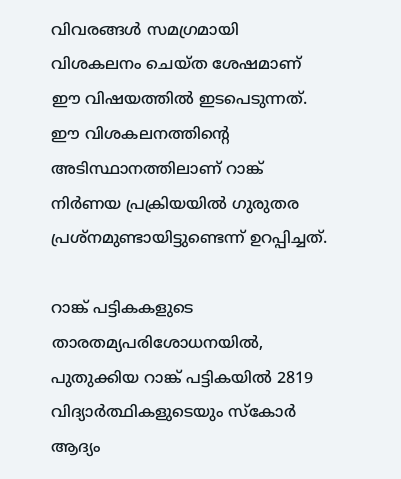വിവരങ്ങൾ സമഗ്രമായി വിശകലനം ചെയ്ത ശേഷമാണ് ഈ വിഷയത്തിൽ ഇടപെടുന്നത്. ഈ വിശകലനത്തിന്റെ അടിസ്ഥാനത്തിലാണ് റാങ്ക് നിർണയ പ്രക്രിയയിൽ ഗുരുതര പ്രശ്നമുണ്ടായിട്ടുണ്ടെന്ന് ഉറപ്പിച്ചത്.

റാങ്ക് പട്ടികകളുടെ താരതമ്യപരിശോധനയിൽ, പുതുക്കിയ റാങ്ക് പട്ടികയിൽ 2819 വിദ്യാർത്ഥികളുടെയും സ്കോർ ആദ്യം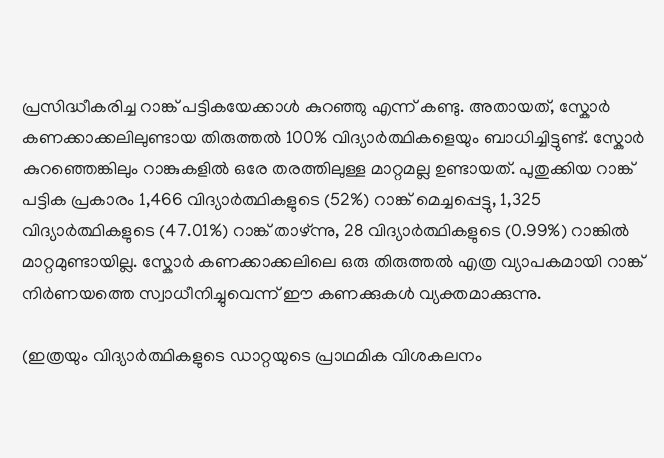പ്രസിദ്ധീകരിച്ച റാങ്ക് പട്ടികയേക്കാൾ കുറഞ്ഞു എന്ന് കണ്ടു. അതായത്, സ്കോർ കണക്കാക്കലിലുണ്ടായ തിരുത്തൽ 100% വിദ്യാർത്ഥികളെയും ബാധിച്ചിട്ടുണ്ട്. സ്കോർ കുറഞ്ഞെങ്കിലും റാങ്കുകളിൽ ഒരേ തരത്തിലുള്ള മാറ്റമല്ല ഉണ്ടായത്. പുതുക്കിയ റാങ്ക് പട്ടിക പ്രകാരം 1,466 വിദ്യാർത്ഥികളുടെ (52%) റാങ്ക് മെച്ചപ്പെട്ടു, 1,325 വിദ്യാർത്ഥികളുടെ (47.01%) റാങ്ക് താഴ്ന്നു, 28 വിദ്യാർത്ഥികളുടെ (0.99%) റാങ്കിൽ മാറ്റമുണ്ടായില്ല. സ്കോർ കണക്കാക്കലിലെ ഒരു തിരുത്തൽ എത്ര വ്യാപകമായി റാങ്ക് നിർണയത്തെ സ്വാധീനിച്ചുവെന്ന് ഈ കണക്കുകൾ വ്യക്തമാക്കുന്നു.

(ഇത്രയും വിദ്യാർത്ഥികളുടെ ഡാറ്റയുടെ പ്രാഥമിക വിശകലനം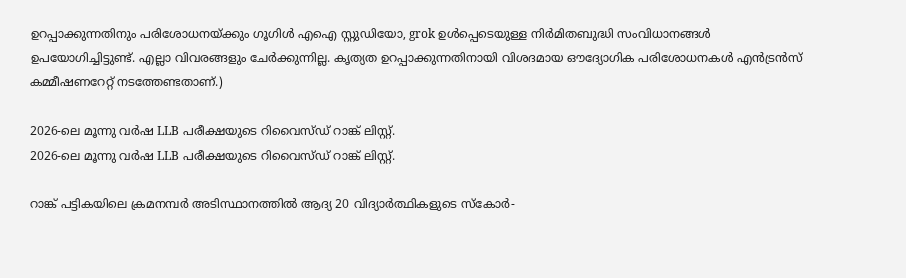ഉറപ്പാക്കുന്നതിനും പരിശോധനയ്ക്കും ഗൂഗിൾ എഐ സ്റ്റുഡിയോ, grok ഉൾപ്പെടെയുള്ള നിർമിതബുദ്ധി സംവിധാനങ്ങൾ ഉപയോഗിച്ചിട്ടുണ്ട്. എല്ലാ വിവരങ്ങളും ചേർക്കുന്നില്ല. കൃത്യത ഉറപ്പാക്കുന്നതിനായി വിശദമായ ഔദ്യോഗിക പരിശോധനകൾ എൻട്രൻസ് കമ്മീഷണറേറ്റ് നടത്തേണ്ടതാണ്.)

2026-ലെ മൂന്നു വർഷ LLB പരീക്ഷയുടെ റിവൈസ്ഡ് റാങ്ക് ലിസ്റ്റ്.
2026-ലെ മൂന്നു വർഷ LLB പരീക്ഷയുടെ റിവൈസ്ഡ് റാങ്ക് ലിസ്റ്റ്.

റാങ്ക് പട്ടികയിലെ ക്രമനമ്പർ അടിസ്ഥാനത്തിൽ ആദ്യ 20 വിദ്യാർത്ഥികളുടെ സ്കോർ-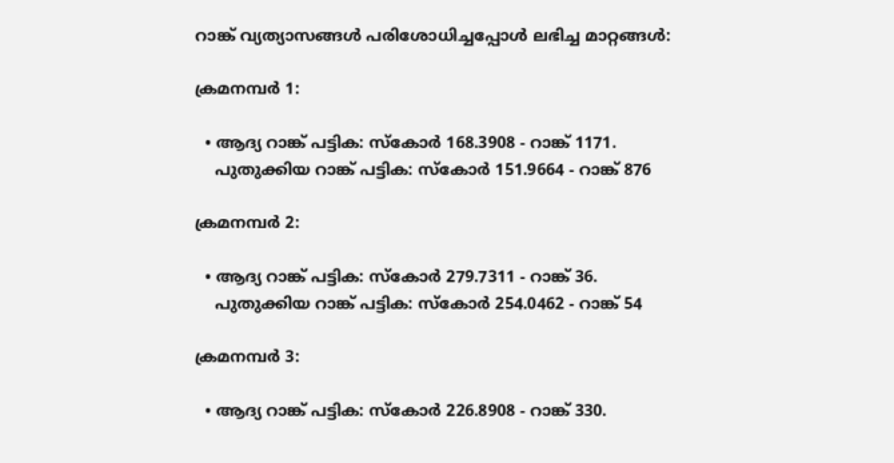റാങ്ക് വ്യത്യാസങ്ങൾ പരിശോധിച്ചപ്പോൾ ലഭിച്ച മാറ്റങ്ങൾ:

ക്രമനമ്പർ 1:

  • ആദ്യ റാങ്ക് പട്ടിക: സ്കോർ 168.3908 - റാങ്ക് 1171.
    പുതുക്കിയ റാങ്ക് പട്ടിക: സ്കോർ 151.9664 - റാങ്ക് 876

ക്രമനമ്പർ 2:

  • ആദ്യ റാങ്ക് പട്ടിക: സ്കോർ 279.7311 - റാങ്ക് 36.
    പുതുക്കിയ റാങ്ക് പട്ടിക: സ്കോർ 254.0462 - റാങ്ക് 54

ക്രമനമ്പർ 3:

  • ആദ്യ റാങ്ക് പട്ടിക: സ്കോർ 226.8908 - റാങ്ക് 330.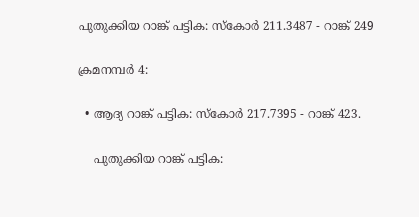പുതുക്കിയ റാങ്ക് പട്ടിക: സ്കോർ 211.3487 - റാങ്ക് 249

ക്രമനമ്പർ 4:

  • ആദ്യ റാങ്ക് പട്ടിക: സ്കോർ 217.7395 - റാങ്ക് 423.

    പുതുക്കിയ റാങ്ക് പട്ടിക: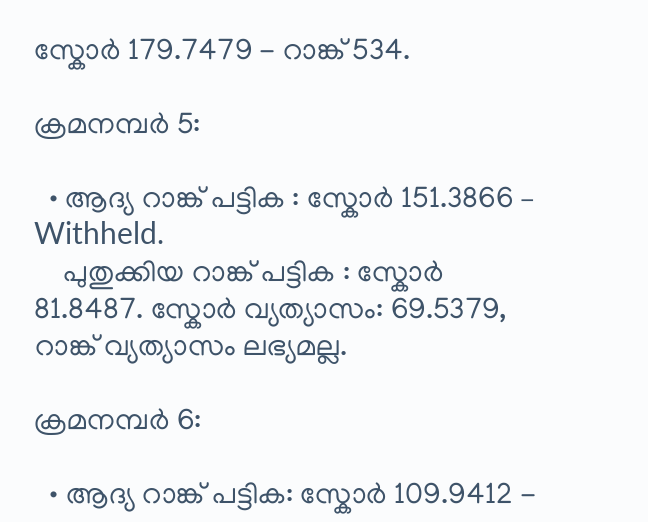സ്കോർ 179.7479 - റാങ്ക് 534.

ക്രമനമ്പർ 5:

  • ആദ്യ റാങ്ക് പട്ടിക : സ്കോർ 151.3866 – Withheld.
    പുതുക്കിയ റാങ്ക് പട്ടിക : സ്കോർ 81.8487. സ്കോർ വ്യത്യാസം: 69.5379, റാങ്ക് വ്യത്യാസം ലഭ്യമല്ല.

ക്രമനമ്പർ 6:

  • ആദ്യ റാങ്ക് പട്ടിക: സ്കോർ 109.9412 -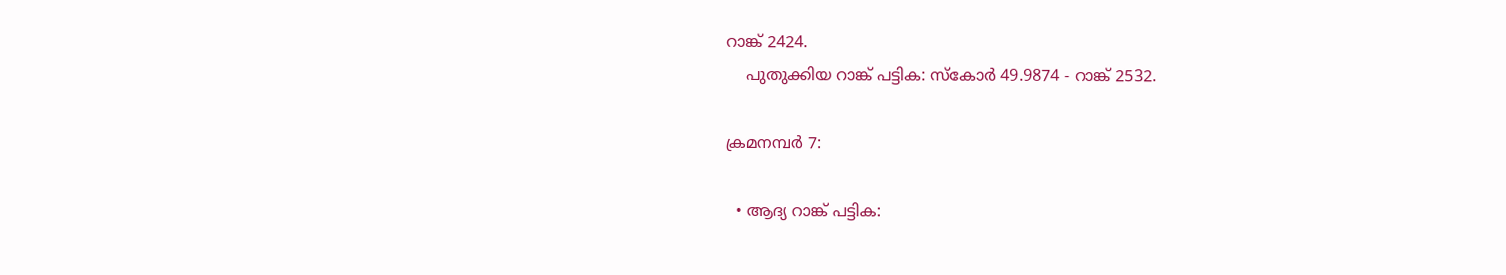റാങ്ക് 2424.
    പുതുക്കിയ റാങ്ക് പട്ടിക: സ്കോർ 49.9874 - റാങ്ക് 2532.

ക്രമനമ്പർ 7:

  • ആദ്യ റാങ്ക് പട്ടിക: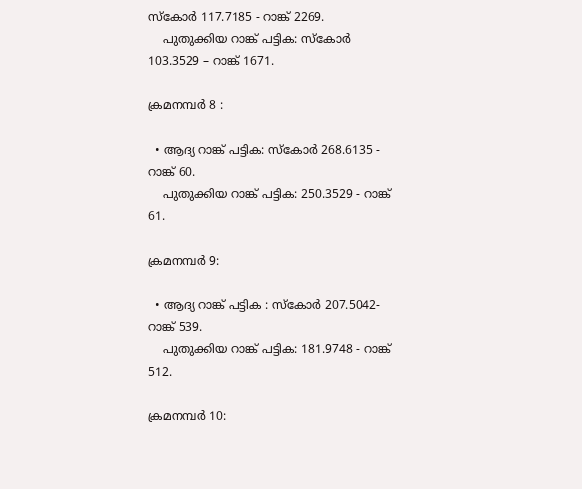സ്കോർ 117.7185 - റാങ്ക് 2269.
    പുതുക്കിയ റാങ്ക് പട്ടിക: സ്കോർ 103.3529 – റാങ്ക് 1671.

ക്രമനമ്പർ 8 :

  • ആദ്യ റാങ്ക് പട്ടിക: സ്കോർ 268.6135 - റാങ്ക് 60.
    പുതുക്കിയ റാങ്ക് പട്ടിക: 250.3529 - റാങ്ക് 61.

ക്രമനമ്പർ 9:

  • ആദ്യ റാങ്ക് പട്ടിക : സ്കോർ 207.5042- റാങ്ക് 539.
    പുതുക്കിയ റാങ്ക് പട്ടിക: 181.9748 - റാങ്ക് 512.

ക്രമനമ്പർ 10: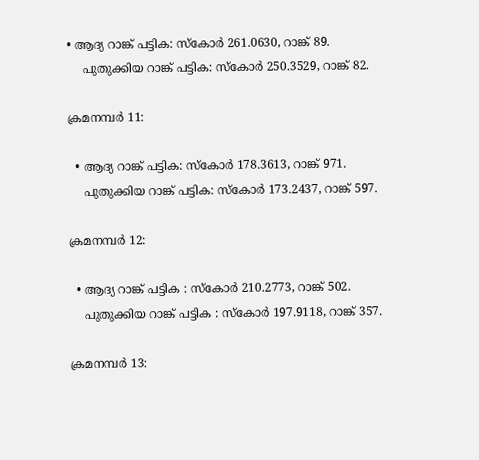• ആദ്യ റാങ്ക് പട്ടിക: സ്കോർ 261.0630, റാങ്ക് 89.
    പുതുക്കിയ റാങ്ക് പട്ടിക: സ്കോർ 250.3529, റാങ്ക് 82.

ക്രമനമ്പർ 11:

  • ആദ്യ റാങ്ക് പട്ടിക: സ്കോർ 178.3613, റാങ്ക് 971.
    പുതുക്കിയ റാങ്ക് പട്ടിക: സ്കോർ 173.2437, റാങ്ക് 597.

ക്രമനമ്പർ 12:

  • ആദ്യ റാങ്ക് പട്ടിക : സ്കോർ 210.2773, റാങ്ക് 502.
    പുതുക്കിയ റാങ്ക് പട്ടിക : സ്കോർ 197.9118, റാങ്ക് 357.

ക്രമനമ്പർ 13: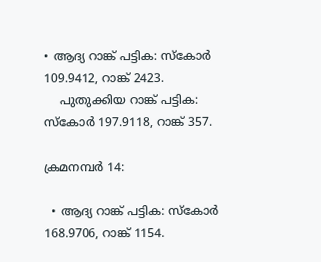• ആദ്യ റാങ്ക് പട്ടിക: സ്കോർ 109.9412, റാങ്ക് 2423.
    പുതുക്കിയ റാങ്ക് പട്ടിക: സ്കോർ 197.9118, റാങ്ക് 357.

ക്രമനമ്പർ 14:

  • ആദ്യ റാങ്ക് പട്ടിക: സ്കോർ 168.9706, റാങ്ക് 1154.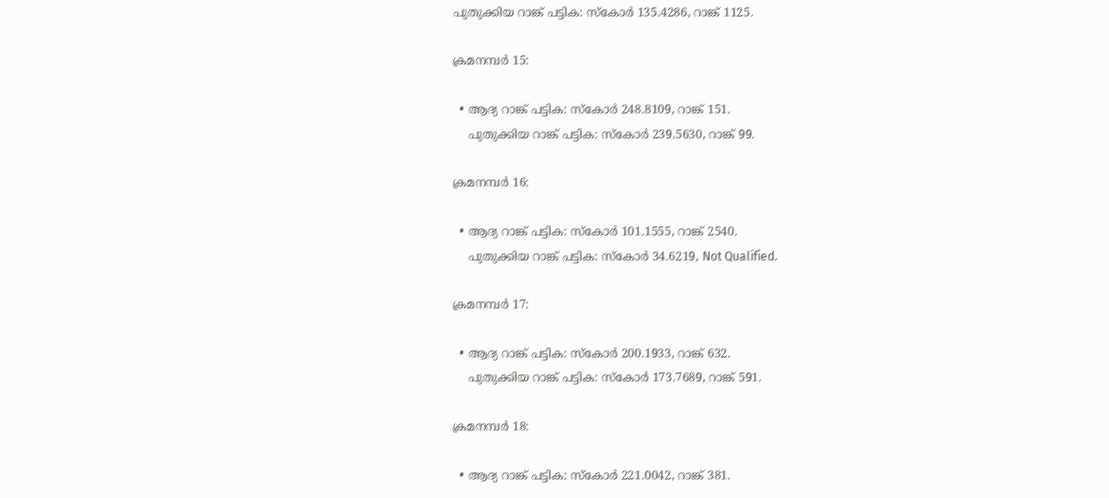പുതുക്കിയ റാങ്ക് പട്ടിക: സ്കോർ 135.4286, റാങ്ക് 1125.

ക്രമനമ്പർ 15:

  • ആദ്യ റാങ്ക് പട്ടിക: സ്കോർ 248.8109, റാങ്ക് 151.
    പുതുക്കിയ റാങ്ക് പട്ടിക: സ്കോർ 239.5630, റാങ്ക് 99.

ക്രമനമ്പർ 16:

  • ആദ്യ റാങ്ക് പട്ടിക: സ്കോർ 101.1555, റാങ്ക് 2540.
    പുതുക്കിയ റാങ്ക് പട്ടിക: സ്കോർ 34.6219, Not Qualified.

ക്രമനമ്പർ 17:

  • ആദ്യ റാങ്ക് പട്ടിക: സ്കോർ 200.1933, റാങ്ക് 632.
    പുതുക്കിയ റാങ്ക് പട്ടിക: സ്കോർ 173.7689, റാങ്ക് 591.

ക്രമനമ്പർ 18:

  • ആദ്യ റാങ്ക് പട്ടിക: സ്കോർ 221.0042, റാങ്ക് 381.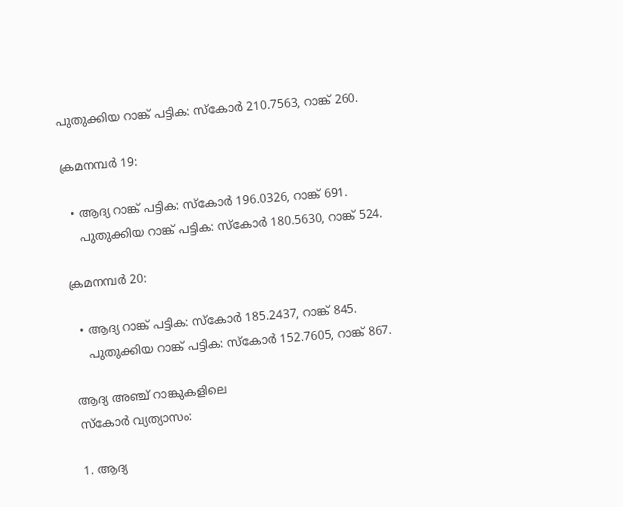പുതുക്കിയ റാങ്ക് പട്ടിക: സ്കോർ 210.7563, റാങ്ക് 260.

ക്രമനമ്പർ 19:

  • ആദ്യ റാങ്ക് പട്ടിക: സ്കോർ 196.0326, റാങ്ക് 691.
    പുതുക്കിയ റാങ്ക് പട്ടിക: സ്കോർ 180.5630, റാങ്ക് 524.

ക്രമനമ്പർ 20:

  • ആദ്യ റാങ്ക് പട്ടിക: സ്കോർ 185.2437, റാങ്ക് 845.
    പുതുക്കിയ റാങ്ക് പട്ടിക: സ്കോർ 152.7605, റാങ്ക് 867.

ആദ്യ അഞ്ച് റാങ്കുകളിലെ
സ്കോർ വ്യത്യാസം:

1. ആദ്യ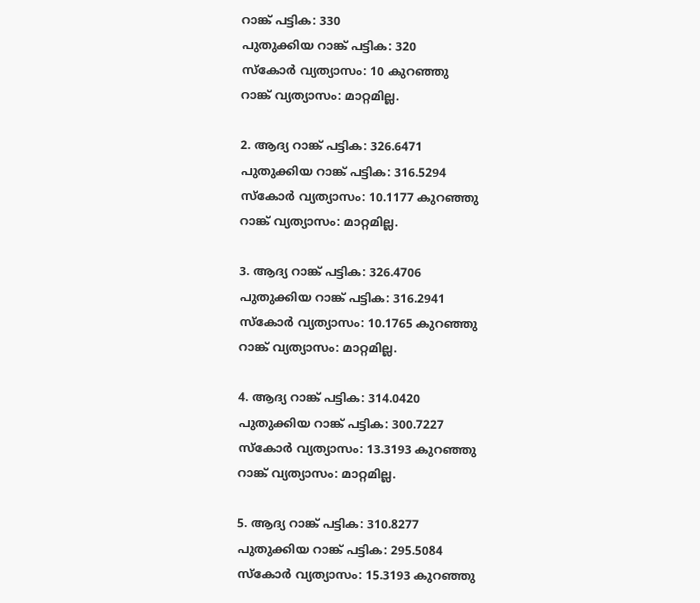റാങ്ക് പട്ടിക: 330
പുതുക്കിയ റാങ്ക് പട്ടിക: 320
സ്കോർ വ്യത്യാസം: 10 കുറഞ്ഞു
റാങ്ക് വ്യത്യാസം: മാറ്റമില്ല.

2. ആദ്യ റാങ്ക് പട്ടിക: 326.6471
പുതുക്കിയ റാങ്ക് പട്ടിക: 316.5294
സ്കോർ വ്യത്യാസം: 10.1177 കുറഞ്ഞു
റാങ്ക് വ്യത്യാസം: മാറ്റമില്ല.

3. ആദ്യ റാങ്ക് പട്ടിക: 326.4706
പുതുക്കിയ റാങ്ക് പട്ടിക: 316.2941
സ്കോർ വ്യത്യാസം: 10.1765 കുറഞ്ഞു
റാങ്ക് വ്യത്യാസം: മാറ്റമില്ല.

4. ആദ്യ റാങ്ക് പട്ടിക: 314.0420
പുതുക്കിയ റാങ്ക് പട്ടിക: 300.7227
സ്കോർ വ്യത്യാസം: 13.3193 കുറഞ്ഞു
റാങ്ക് വ്യത്യാസം: മാറ്റമില്ല.

5. ആദ്യ റാങ്ക് പട്ടിക: 310.8277
പുതുക്കിയ റാങ്ക് പട്ടിക: 295.5084
സ്കോർ വ്യത്യാസം: 15.3193 കുറഞ്ഞു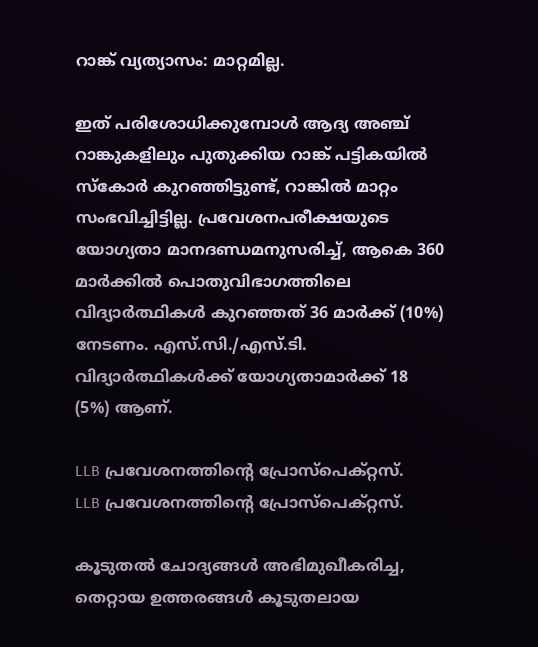റാങ്ക് വ്യത്യാസം: മാറ്റമില്ല.

ഇത് പരിശോധിക്കുമ്പോൾ ആദ്യ അഞ്ച് റാങ്കുകളിലും പുതുക്കിയ റാങ്ക് പട്ടികയിൽ സ്കോർ കുറഞ്ഞിട്ടുണ്ട്, റാങ്കിൽ മാറ്റം സംഭവിച്ചിട്ടില്ല. പ്രവേശനപരീക്ഷയുടെ യോഗ്യതാ മാനദണ്ഡമനുസരിച്ച്, ആകെ 360 മാർക്കിൽ പൊതുവിഭാഗത്തിലെ വിദ്യാർത്ഥികൾ കുറഞ്ഞത് 36 മാർക്ക് (10%) നേടണം. എസ്.സി./എസ്.ടി. വിദ്യാർത്ഥികൾക്ക് യോഗ്യതാമാർക്ക് 18 (5%) ആണ്.

LLB പ്രവേശനത്തിന്റെ പ്രോസ്പെക്റ്റസ്.
LLB പ്രവേശനത്തിന്റെ പ്രോസ്പെക്റ്റസ്.

കൂടുതൽ ചോദ്യങ്ങൾ അഭിമുഖീകരിച്ച, തെറ്റായ ഉത്തരങ്ങൾ കൂടുതലായ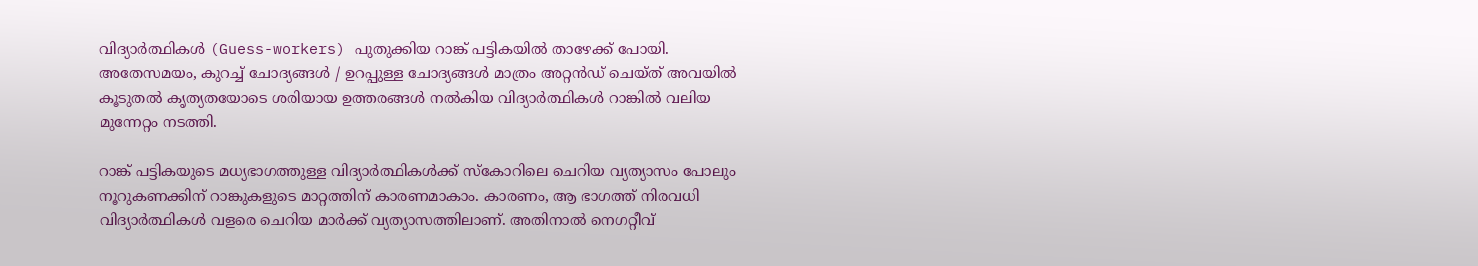വിദ്യാർത്ഥികൾ (Guess-workers) പുതുക്കിയ റാങ്ക് പട്ടികയിൽ താഴേക്ക് പോയി. അതേസമയം, കുറച്ച് ചോദ്യങ്ങൾ / ഉറപ്പുള്ള ചോദ്യങ്ങൾ മാത്രം അറ്റൻഡ് ചെയ്ത് അവയിൽ കൂടുതൽ കൃത്യതയോടെ ശരിയായ ഉത്തരങ്ങൾ നൽകിയ വിദ്യാർത്ഥികൾ റാങ്കിൽ വലിയ മുന്നേറ്റം നടത്തി.

റാങ്ക് പട്ടികയുടെ മധ്യഭാഗത്തുള്ള വിദ്യാർത്ഥികൾക്ക് സ്കോറിലെ ചെറിയ വ്യത്യാസം പോലും നൂറുകണക്കിന് റാങ്കുകളുടെ മാറ്റത്തിന് കാരണമാകാം. കാരണം, ആ ഭാഗത്ത് നിരവധി വിദ്യാർത്ഥികൾ വളരെ ചെറിയ മാർക്ക് വ്യത്യാസത്തിലാണ്. അതിനാൽ നെഗറ്റീവ്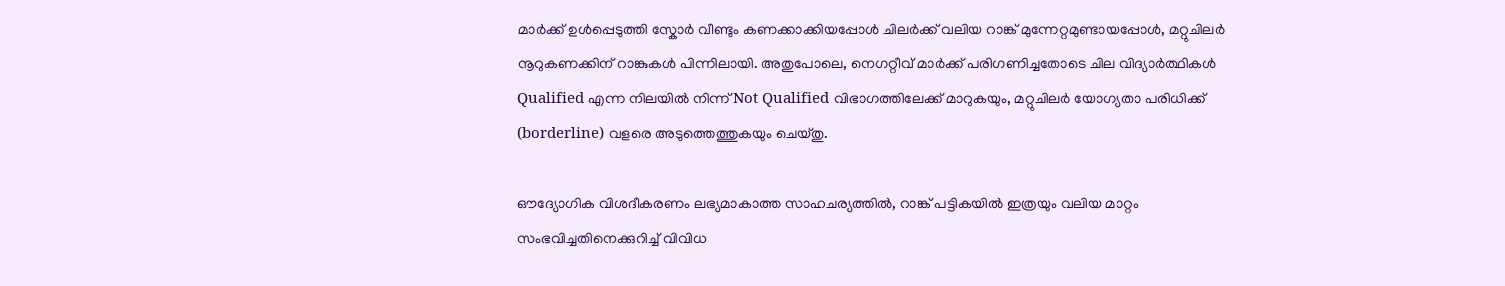മാർക്ക് ഉൾപ്പെടുത്തി സ്കോർ വീണ്ടും കണക്കാക്കിയപ്പോൾ ചിലർക്ക് വലിയ റാങ്ക് മുന്നേറ്റമുണ്ടായപ്പോൾ, മറ്റുചിലർ നൂറുകണക്കിന് റാങ്കുകൾ പിന്നിലായി. അതുപോലെ, നെഗറ്റീവ് മാർക്ക് പരിഗണിച്ചതോടെ ചില വിദ്യാർത്ഥികൾ Qualified എന്ന നിലയിൽ നിന്ന് Not Qualified വിഭാഗത്തിലേക്ക് മാറുകയും, മറ്റുചിലർ യോഗ്യതാ പരിധിക്ക് (borderline) വളരെ അടുത്തെത്തുകയും ചെയ്തു.

ഔദ്യോഗിക വിശദീകരണം ലഭ്യമാകാത്ത സാഹചര്യത്തിൽ, റാങ്ക് പട്ടികയിൽ ഇത്രയും വലിയ മാറ്റം സംഭവിച്ചതിനെക്കുറിച്ച് വിവിധ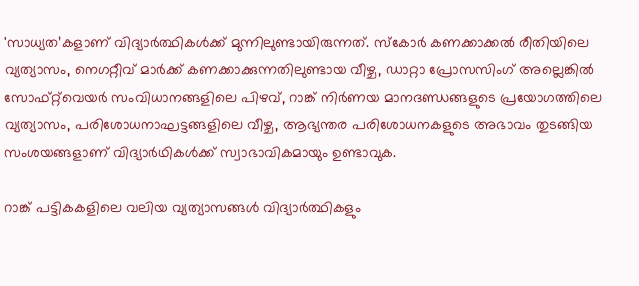'സാധ്യത’കളാണ് വിദ്യാർത്ഥികൾക്ക് മുന്നിലുണ്ടായിരുന്നത്. സ്കോർ കണക്കാക്കൽ രീതിയിലെ വ്യത്യാസം, നെഗറ്റീവ് മാർക്ക് കണക്കാക്കുന്നതിലുണ്ടായ വീഴ്ച, ഡാറ്റാ പ്രോസസിംഗ് അല്ലെങ്കിൽ സോഫ്റ്റ്‌വെയർ സംവിധാനങ്ങളിലെ പിഴവ്, റാങ്ക് നിർണയ മാനദണ്ഡങ്ങളുടെ പ്രയോഗത്തിലെ വ്യത്യാസം, പരിശോധനാഘട്ടങ്ങളിലെ വീഴ്ച, ആഭ്യന്തര പരിശോധനകളുടെ അഭാവം തുടങ്ങിയ സംശയങ്ങളാണ് വിദ്യാർഥികൾക്ക് സ്വാഭാവികമായും ഉണ്ടാവുക.

റാങ്ക് പട്ടികകളിലെ വലിയ വ്യത്യാസങ്ങൾ വിദ്യാർത്ഥികളും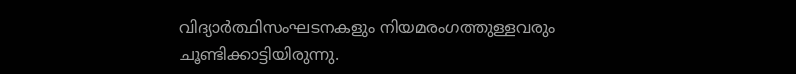വിദ്യാർത്ഥിസംഘടനകളും നിയമരംഗത്തുള്ളവരും ചൂണ്ടിക്കാട്ടിയിരുന്നു.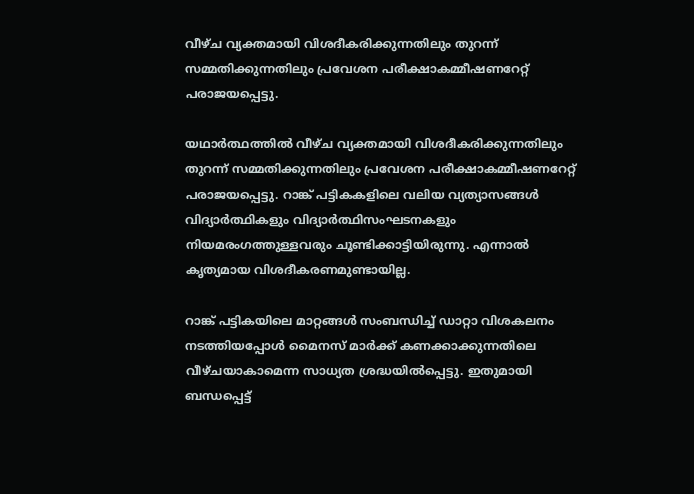വീഴ്ച വ്യക്തമായി വിശദീകരിക്കുന്നതിലും തുറന്ന് സമ്മതിക്കുന്നതിലും പ്രവേശന പരീക്ഷാകമ്മീഷണറേറ്റ് പരാജയപ്പെട്ടു.

യഥാർത്ഥത്തിൽ വീഴ്ച വ്യക്തമായി വിശദീകരിക്കുന്നതിലും തുറന്ന് സമ്മതിക്കുന്നതിലും പ്രവേശന പരീക്ഷാകമ്മീഷണറേറ്റ് പരാജയപ്പെട്ടു. റാങ്ക് പട്ടികകളിലെ വലിയ വ്യത്യാസങ്ങൾ വിദ്യാർത്ഥികളും വിദ്യാർത്ഥിസംഘടനകളും നിയമരംഗത്തുള്ളവരും ചൂണ്ടിക്കാട്ടിയിരുന്നു. എന്നാൽ കൃത്യമായ വിശദീകരണമുണ്ടായില്ല.

റാങ്ക് പട്ടികയിലെ മാറ്റങ്ങൾ സംബന്ധിച്ച് ഡാറ്റാ വിശകലനം നടത്തിയപ്പോൾ മൈനസ് മാർക്ക് കണക്കാക്കുന്നതിലെ വീഴ്ചയാകാമെന്ന സാധ്യത ശ്രദ്ധയിൽപ്പെട്ടു. ഇതുമായി ബന്ധപ്പെട്ട്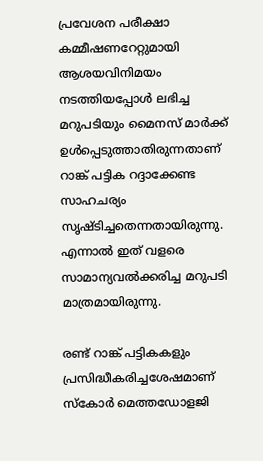പ്രവേശന പരീക്ഷാ കമ്മീഷണറേറ്റുമായി ആശയവിനിമയം നടത്തിയപ്പോൾ ലഭിച്ച മറുപടിയും മൈനസ് മാർക്ക് ഉൾപ്പെടുത്താതിരുന്നതാണ് റാങ്ക് പട്ടിക റദ്ദാക്കേണ്ട സാഹചര്യം സൃഷ്ടിച്ചതെന്നതായിരുന്നു. എന്നാൽ ഇത് വളരെ സാമാന്യവൽക്കരിച്ച മറുപടി മാത്രമായിരുന്നു.

രണ്ട് റാങ്ക് പട്ടികകളും പ്രസിദ്ധീകരിച്ചശേഷമാണ് സ്കോർ മെത്തഡോളജി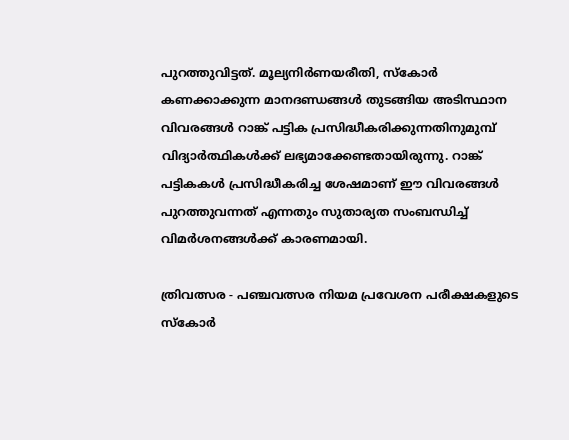പുറത്തുവിട്ടത്. മൂല്യനിർണയരീതി, സ്കോർ കണക്കാക്കുന്ന മാനദണ്ഡങ്ങൾ തുടങ്ങിയ അടിസ്ഥാന വിവരങ്ങൾ റാങ്ക് പട്ടിക പ്രസിദ്ധീകരിക്കുന്നതിനുമുമ്പ് വിദ്യാർത്ഥികൾക്ക് ലഭ്യമാക്കേണ്ടതായിരുന്നു. റാങ്ക് പട്ടികകൾ പ്രസിദ്ധീകരിച്ച ശേഷമാണ് ഈ വിവരങ്ങൾ പുറത്തുവന്നത് എന്നതും സുതാര്യത സംബന്ധിച്ച് വിമർശനങ്ങൾക്ക് കാരണമായി.

ത്രിവത്സര - പഞ്ചവത്സര നിയമ പ്രവേശന പരീക്ഷകളുടെ സ്കോർ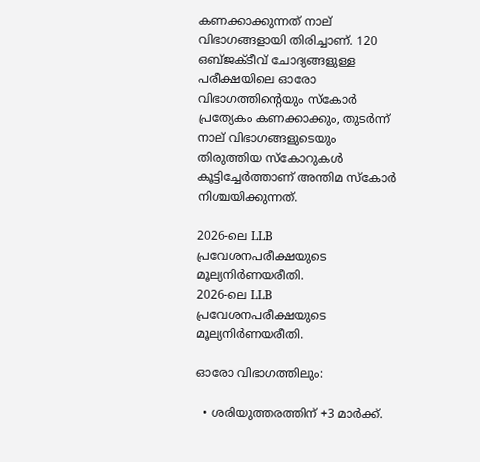കണക്കാക്കുന്നത് നാല് വിഭാഗങ്ങളായി തിരിച്ചാണ്. 120 ഒബ്ജക്ടീവ് ചോദ്യങ്ങളുള്ള പരീക്ഷയിലെ ഓരോ വിഭാഗത്തിന്റെയും സ്കോർ പ്രത്യേകം കണക്കാക്കും, തുടർന്ന് നാല് വിഭാഗങ്ങളുടെയും തിരുത്തിയ സ്കോറുകൾ കൂട്ടിച്ചേർത്താണ് അന്തിമ സ്കോർ നിശ്ചയിക്കുന്നത്.

2026-ലെ LLB പ്രവേശനപരീക്ഷയുടെ മൂല്യനിർണയരീതി.
2026-ലെ LLB പ്രവേശനപരീക്ഷയുടെ മൂല്യനിർണയരീതി.

ഓരോ വിഭാഗത്തിലും:

  • ശരിയുത്തരത്തിന് +3 മാർക്ക്.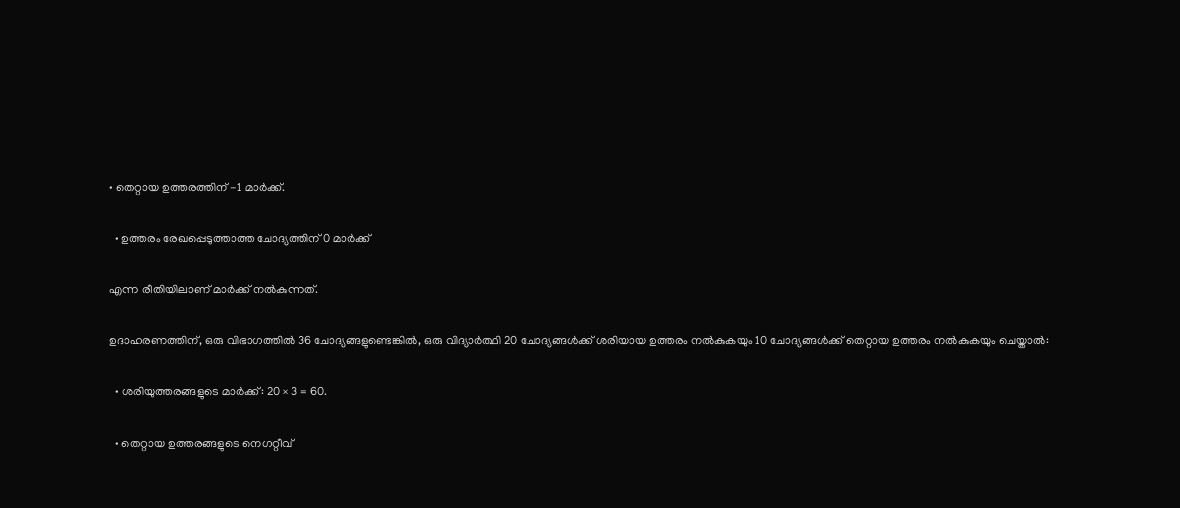• തെറ്റായ ഉത്തരത്തിന് -1 മാർക്ക്.

  • ഉത്തരം രേഖപ്പെടുത്താത്ത ചോദ്യത്തിന് 0 മാർക്ക്

എന്ന രീതിയിലാണ് മാർക്ക് നൽകുന്നത്.

ഉദാഹരണത്തിന്, ഒരു വിഭാഗത്തിൽ 36 ചോദ്യങ്ങളുണ്ടെങ്കിൽ, ഒരു വിദ്യാർത്ഥി 20 ചോദ്യങ്ങൾക്ക് ശരിയായ ഉത്തരം നൽകുകയും 10 ചോദ്യങ്ങൾക്ക് തെറ്റായ ഉത്തരം നൽകുകയും ചെയ്താൽ:

  • ശരിയുത്തരങ്ങളുടെ മാർക്ക്: 20 × 3 = 60.

  • തെറ്റായ ഉത്തരങ്ങളുടെ നെഗറ്റീവ്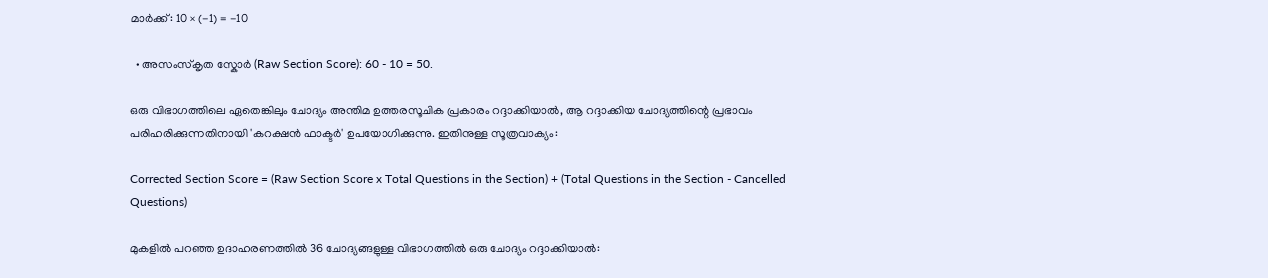മാർക്ക്: 10 × (-1) = -10

  • അസംസ്കൃത സ്കോർ (Raw Section Score): 60 - 10 = 50.

ഒരു വിഭാഗത്തിലെ ഏതെങ്കിലും ചോദ്യം അന്തിമ ഉത്തരസൂചിക പ്രകാരം റദ്ദാക്കിയാൽ, ആ റദ്ദാക്കിയ ചോദ്യത്തിന്റെ പ്രഭാവം പരിഹരിക്കുന്നതിനായി 'കറക്ഷൻ ഫാക്ടർ' ഉപയോഗിക്കുന്നു. ഇതിനുള്ള സൂത്രവാക്യം:

Corrected Section Score = (Raw Section Score x Total Questions in the Section) + (Total Questions in the Section - Cancelled Questions)

മുകളിൽ പറഞ്ഞ ഉദാഹരണത്തിൽ 36 ചോദ്യങ്ങളുള്ള വിഭാഗത്തിൽ ഒരു ചോദ്യം റദ്ദാക്കിയാൽ: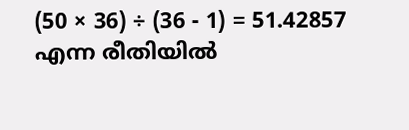(50 × 36) ÷ (36 - 1) = 51.42857 എന്ന രീതിയിൽ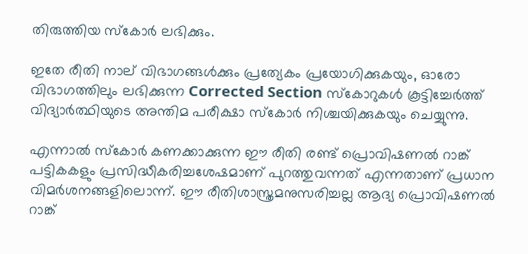തിരുത്തിയ സ്കോർ ലഭിക്കും.

ഇതേ രീതി നാല് വിഭാഗങ്ങൾക്കും പ്രത്യേകം പ്രയോഗിക്കുകയും, ഓരോ വിഭാഗത്തിലും ലഭിക്കുന്ന Corrected Section സ്കോറുകൾ കൂട്ടിച്ചേർത്ത് വിദ്യാർത്ഥിയുടെ അന്തിമ പരീക്ഷാ സ്കോർ നിശ്ചയിക്കുകയും ചെയ്യുന്നു.

എന്നാൽ സ്കോർ കണക്കാക്കുന്ന ഈ രീതി രണ്ട് പ്രൊവിഷണൽ റാങ്ക് പട്ടികകളും പ്രസിദ്ധീകരിച്ചശേഷമാണ് പുറത്തുവന്നത് എന്നതാണ് പ്രധാന വിമർശനങ്ങളിലൊന്ന്. ഈ രീതിശാസ്ത്രമനുസരിച്ചല്ല ആദ്യ പ്രൊവിഷണൽ റാങ്ക്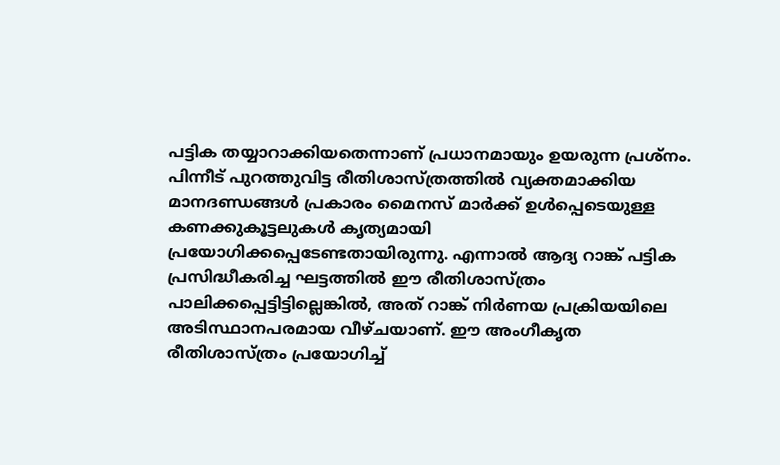പട്ടിക തയ്യാറാക്കിയതെന്നാണ് പ്രധാനമായും ഉയരുന്ന പ്രശ്നം. പിന്നീട് പുറത്തുവിട്ട രീതിശാസ്ത്രത്തിൽ വ്യക്തമാക്കിയ മാനദണ്ഡങ്ങൾ പ്രകാരം മൈനസ് മാർക്ക് ഉൾപ്പെടെയുള്ള കണക്കുകൂട്ടലുകൾ കൃത്യമായി പ്രയോഗിക്കപ്പെടേണ്ടതായിരുന്നു. എന്നാൽ ആദ്യ റാങ്ക് പട്ടിക പ്രസിദ്ധീകരിച്ച ഘട്ടത്തിൽ ഈ രീതിശാസ്ത്രം പാലിക്കപ്പെട്ടിട്ടില്ലെങ്കിൽ, അത് റാങ്ക് നിർണയ പ്രക്രിയയിലെ അടിസ്ഥാനപരമായ വീഴ്ചയാണ്. ഈ അംഗീകൃത രീതിശാസ്ത്രം പ്രയോഗിച്ച്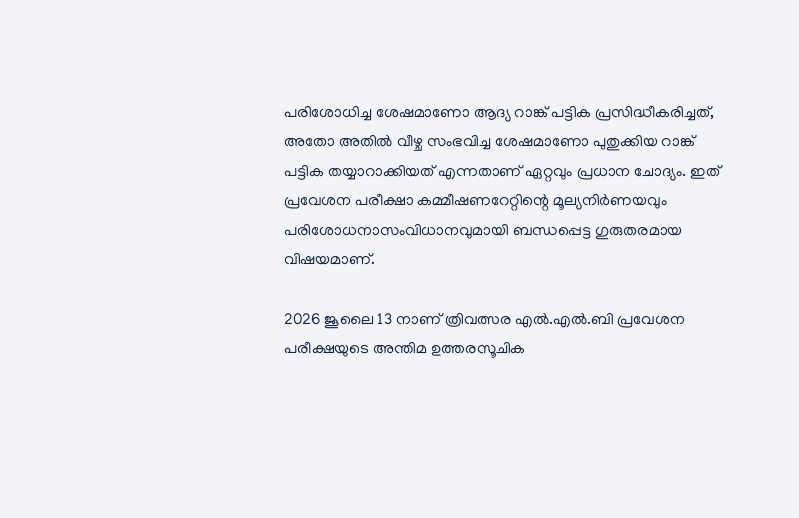പരിശോധിച്ച ശേഷമാണോ ആദ്യ റാങ്ക് പട്ടിക പ്രസിദ്ധീകരിച്ചത്, അതോ അതിൽ വീഴ്ച സംഭവിച്ച ശേഷമാണോ പുതുക്കിയ റാങ്ക് പട്ടിക തയ്യാറാക്കിയത് എന്നതാണ് ഏറ്റവും പ്രധാന ചോദ്യം. ഇത് പ്രവേശന പരീക്ഷാ കമ്മീഷണറേറ്റിന്റെ മൂല്യനിർണയവും പരിശോധനാസംവിധാനവുമായി ബന്ധപ്പെട്ട ഗുരുതരമായ വിഷയമാണ്.

2026 ജൂലൈ 13 നാണ് ത്രിവത്സര എൽ.എൽ.ബി പ്രവേശന പരീക്ഷയുടെ അന്തിമ ഉത്തരസൂചിക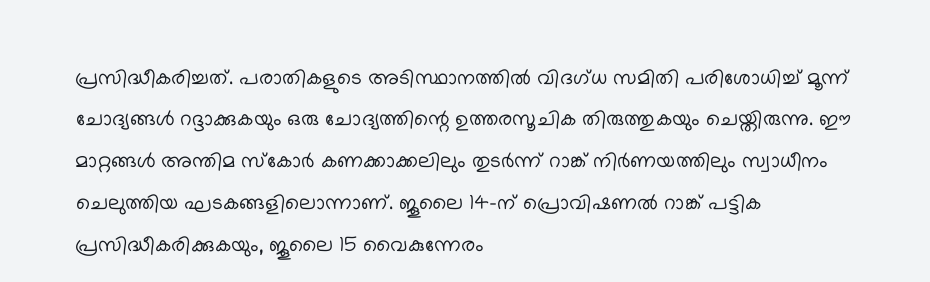പ്രസിദ്ധീകരിച്ചത്. പരാതികളുടെ അടിസ്ഥാനത്തിൽ വിദഗ്ധ സമിതി പരിശോധിച്ച് മൂന്ന് ചോദ്യങ്ങൾ റദ്ദാക്കുകയും ഒരു ചോദ്യത്തിന്റെ ഉത്തരസൂചിക തിരുത്തുകയും ചെയ്തിരുന്നു. ഈ മാറ്റങ്ങൾ അന്തിമ സ്കോർ കണക്കാക്കലിലും തുടർന്ന് റാങ്ക് നിർണയത്തിലും സ്വാധീനം ചെലുത്തിയ ഘടകങ്ങളിലൊന്നാണ്. ജൂലൈ 14-ന് പ്രൊവിഷണൽ റാങ്ക് പട്ടിക പ്രസിദ്ധീകരിക്കുകയും, ജൂലൈ 15 വൈകുന്നേരം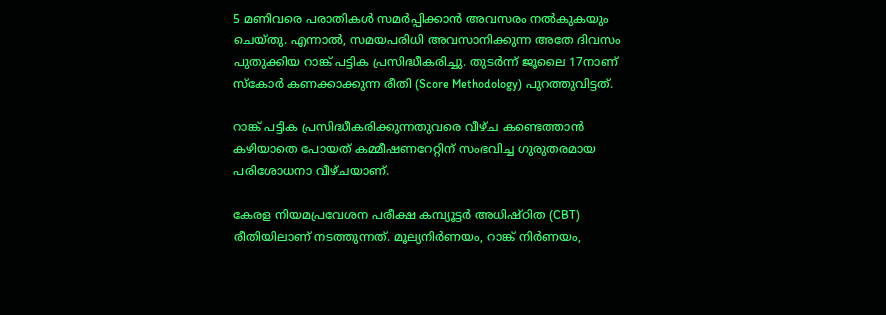5 മണിവരെ പരാതികൾ സമർപ്പിക്കാൻ അവസരം നൽകുകയും ചെയ്തു. എന്നാൽ, സമയപരിധി അവസാനിക്കുന്ന അതേ ദിവസം പുതുക്കിയ റാങ്ക് പട്ടിക പ്രസിദ്ധീകരിച്ചു. തുടർന്ന് ജൂലൈ 17നാണ് സ്കോർ കണക്കാക്കുന്ന രീതി (Score Methodology) പുറത്തുവിട്ടത്.

റാങ്ക് പട്ടിക പ്രസിദ്ധീകരിക്കുന്നതുവരെ വീഴ്ച കണ്ടെത്താൻ കഴിയാതെ പോയത് കമ്മീഷണറേറ്റിന് സംഭവിച്ച ഗുരുതരമായ പരിശോധനാ വീഴ്ചയാണ്.

കേരള നിയമപ്രവേശന പരീക്ഷ കമ്പ്യൂട്ടർ അധിഷ്ഠിത (CBT) രീതിയിലാണ് നടത്തുന്നത്. മൂല്യനിർണയം, റാങ്ക് നിർണയം,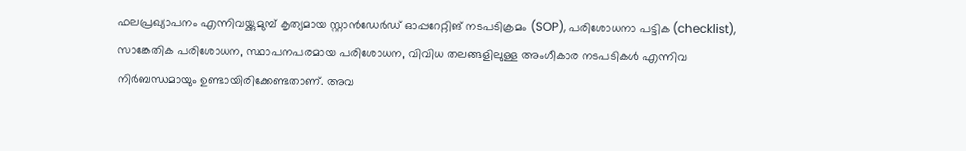ഫലപ്രഖ്യാപനം എന്നിവയ്ക്കുമുമ്പ് കൃത്യമായ സ്റ്റാൻഡേർഡ് ഓപ്പറേറ്റിങ് നടപടിക്രമം (SOP), പരിശോധനാ പട്ടിക (checklist), സാങ്കേതിക പരിശോധന, സ്ഥാപനപരമായ പരിശോധന, വിവിധ തലങ്ങളിലുള്ള അംഗീകാര നടപടികൾ എന്നിവ നിർബന്ധമായും ഉണ്ടായിരിക്കേണ്ടതാണ്. അവ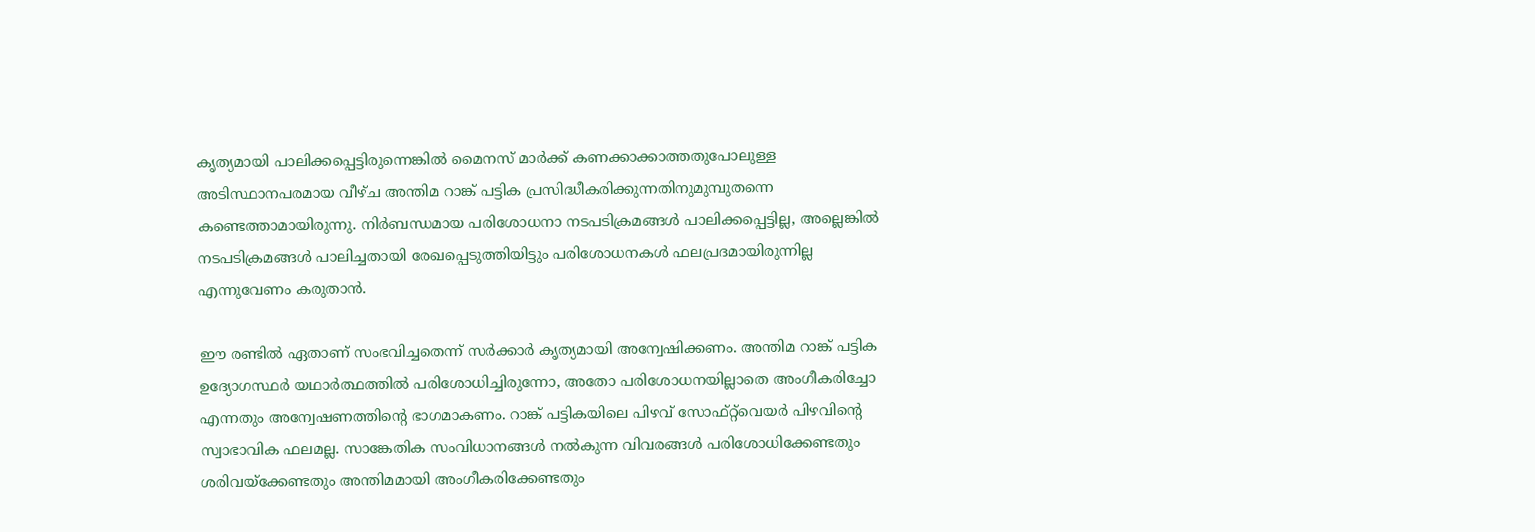കൃത്യമായി പാലിക്കപ്പെട്ടിരുന്നെങ്കിൽ മൈനസ് മാർക്ക് കണക്കാക്കാത്തതുപോലുള്ള അടിസ്ഥാനപരമായ വീഴ്ച അന്തിമ റാങ്ക് പട്ടിക പ്രസിദ്ധീകരിക്കുന്നതിനുമുമ്പുതന്നെ കണ്ടെത്താമായിരുന്നു. നിർബന്ധമായ പരിശോധനാ നടപടിക്രമങ്ങൾ പാലിക്കപ്പെട്ടില്ല, അല്ലെങ്കിൽ നടപടിക്രമങ്ങൾ പാലിച്ചതായി രേഖപ്പെടുത്തിയിട്ടും പരിശോധനകൾ ഫലപ്രദമായിരുന്നില്ല എന്നുവേണം കരുതാൻ.

ഈ രണ്ടിൽ ഏതാണ് സംഭവിച്ചതെന്ന് സർക്കാർ കൃത്യമായി അന്വേഷിക്കണം. അന്തിമ റാങ്ക് പട്ടിക ഉദ്യോഗസ്ഥർ യഥാർത്ഥത്തിൽ പരിശോധിച്ചിരുന്നോ, അതോ പരിശോധനയില്ലാതെ അംഗീകരിച്ചോ എന്നതും അന്വേഷണത്തിന്റെ ഭാഗമാകണം. റാങ്ക് പട്ടികയിലെ പിഴവ് സോഫ്റ്റ്‌വെയർ പിഴവിന്റെ സ്വാഭാവിക ഫലമല്ല. സാങ്കേതിക സംവിധാനങ്ങൾ നൽകുന്ന വിവരങ്ങൾ പരിശോധിക്കേണ്ടതും ശരിവയ്ക്കേണ്ടതും അന്തിമമായി അംഗീകരിക്കേണ്ടതും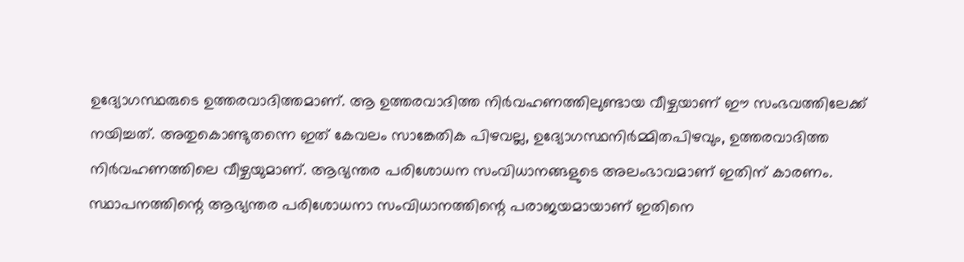ഉദ്യോഗസ്ഥരുടെ ഉത്തരവാദിത്തമാണ്. ആ ഉത്തരവാദിത്ത നിർവഹണത്തിലുണ്ടായ വീഴ്ചയാണ് ഈ സംഭവത്തിലേക്ക് നയിച്ചത്. അതുകൊണ്ടുതന്നെ ഇത് കേവലം സാങ്കേതിക പിഴവല്ല, ഉദ്യോഗസ്ഥനിർമ്മിതപിഴവും, ഉത്തരവാദിത്ത നിർവഹണത്തിലെ വീഴ്ചയുമാണ്. ആഭ്യന്തര പരിശോധന സംവിധാനങ്ങളുടെ അലംഭാവമാണ് ഇതിന് കാരണം. സ്ഥാപനത്തിന്റെ ആഭ്യന്തര പരിശോധനാ സംവിധാനത്തിന്റെ പരാജയമായാണ് ഇതിനെ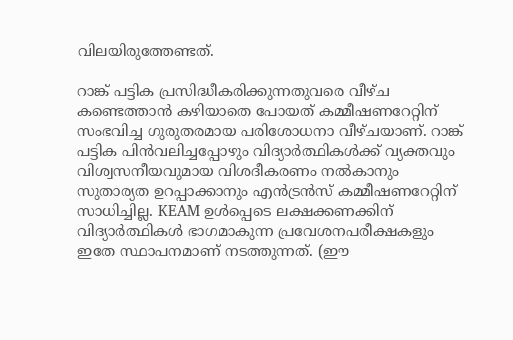വിലയിരുത്തേണ്ടത്.

റാങ്ക് പട്ടിക പ്രസിദ്ധീകരിക്കുന്നതുവരെ വീഴ്ച കണ്ടെത്താൻ കഴിയാതെ പോയത് കമ്മീഷണറേറ്റിന് സംഭവിച്ച ഗുരുതരമായ പരിശോധനാ വീഴ്ചയാണ്. റാങ്ക് പട്ടിക പിൻവലിച്ചപ്പോഴും വിദ്യാർത്ഥികൾക്ക് വ്യക്തവും വിശ്വസനീയവുമായ വിശദീകരണം നൽകാനും സുതാര്യത ഉറപ്പാക്കാനും എൻട്രൻസ് കമ്മീഷണറേറ്റിന് സാധിച്ചില്ല. KEAM ഉൾപ്പെടെ ലക്ഷക്കണക്കിന് വിദ്യാർത്ഥികൾ ഭാഗമാകുന്ന പ്രവേശനപരീക്ഷകളും ഇതേ സ്ഥാപനമാണ് നടത്തുന്നത്. (ഈ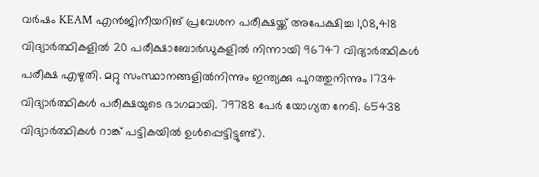വർഷം KEAM എൻജിനീയറിങ് പ്രവേശന പരീക്ഷയ്ക്ക് അപേക്ഷിച്ച 1,08,418 വിദ്യാർത്ഥികളിൽ 20 പരീക്ഷാബോർഡുകളിൽ നിന്നായി 96747 വിദ്യാർത്ഥികൾ പരീക്ഷ എഴുതി. മറ്റു സംസ്ഥാനങ്ങളിൽനിന്നും ഇന്ത്യക്കു പുറത്തുനിന്നും 1734 വിദ്യാർത്ഥികൾ പരീക്ഷയുടെ ഭാഗമായി. 79788 പേർ യോഗ്യത നേടി. 65438 വിദ്യാർത്ഥികൾ റാങ്ക് പട്ടികയിൽ ഉൾപ്പെട്ടിട്ടുണ്ട്).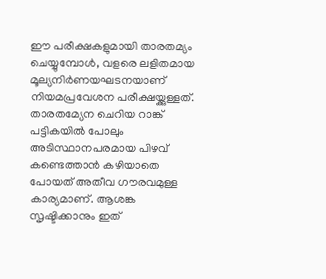ഈ പരീക്ഷകളുമായി താരതമ്യം ചെയ്യുമ്പോൾ, വളരെ ലളിതമായ മൂല്യനിർണയഘടനയാണ് നിയമപ്രവേശന പരീക്ഷയ്ക്കുള്ളത്. താരതമ്യേന ചെറിയ റാങ്ക് പട്ടികയിൽ പോലും അടിസ്ഥാനപരമായ പിഴവ് കണ്ടെത്താൻ കഴിയാതെ പോയത് അതീവ ഗൗരവമുള്ള കാര്യമാണ്. ആശങ്ക സൃഷ്ടിക്കാനും ഇത്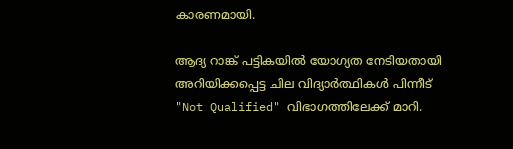കാരണമായി.

ആദ്യ റാങ്ക് പട്ടികയിൽ യോഗ്യത നേടിയതായി അറിയിക്കപ്പെട്ട ചില വിദ്യാർത്ഥികൾ പിന്നീട് "Not Qualified" വിഭാഗത്തിലേക്ക് മാറി.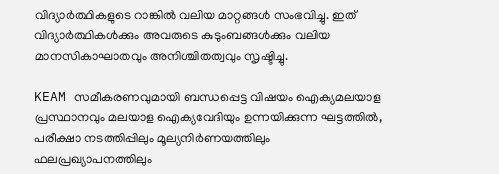വിദ്യാർത്ഥികളുടെ റാങ്കിൽ വലിയ മാറ്റങ്ങൾ സംഭവിച്ചു. ഇത് വിദ്യാർത്ഥികൾക്കും അവരുടെ കുടുംബങ്ങൾക്കും വലിയ മാനസികാഘാതവും അനിശ്ചിതത്വവും സൃഷ്ടിച്ചു.

KEAM സമീകരണവുമായി ബന്ധപ്പെട്ട വിഷയം ഐക്യമലയാള പ്രസ്ഥാനവും മലയാള ഐക്യവേദിയും ഉന്നയിക്കുന്ന ഘട്ടത്തിൽ, പരീക്ഷാ നടത്തിപ്പിലും മൂല്യനിർണയത്തിലും ഫലപ്രഖ്യാപനത്തിലും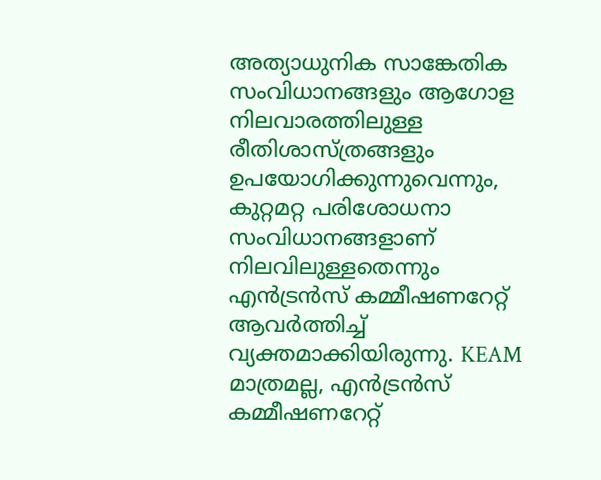അത്യാധുനിക സാങ്കേതിക സംവിധാനങ്ങളും ആഗോള നിലവാരത്തിലുള്ള രീതിശാസ്ത്രങ്ങളും ഉപയോഗിക്കുന്നുവെന്നും, കുറ്റമറ്റ പരിശോധനാ സംവിധാനങ്ങളാണ് നിലവിലുള്ളതെന്നും എൻട്രൻസ് കമ്മീഷണറേറ്റ് ആവർത്തിച്ച് വ്യക്തമാക്കിയിരുന്നു. KEAM മാത്രമല്ല, എൻട്രൻസ് കമ്മീഷണറേറ്റ്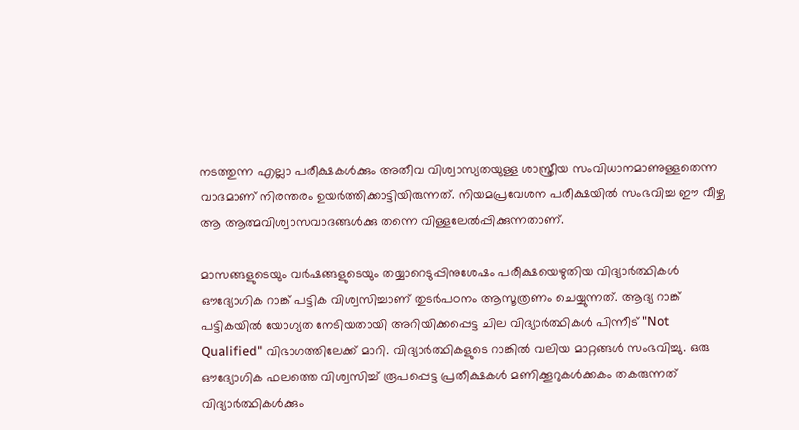നടത്തുന്ന എല്ലാ പരീക്ഷകൾക്കും അതീവ വിശ്വാസ്യതയുള്ള ശാസ്ത്രീയ സംവിധാനമാണുള്ളതെന്ന വാദമാണ് നിരന്തരം ഉയർത്തിക്കാട്ടിയിരുന്നത്. നിയമപ്രവേശന പരീക്ഷയിൽ സംഭവിച്ച ഈ വീഴ്ച ആ ആത്മവിശ്വാസവാദങ്ങൾക്കു തന്നെ വിള്ളലേൽപ്പിക്കുന്നതാണ്.

മാസങ്ങളുടെയും വർഷങ്ങളുടെയും തയ്യാറെടുപ്പിനുശേഷം പരീക്ഷയെഴുതിയ വിദ്യാർത്ഥികൾ ഔദ്യോഗിക റാങ്ക് പട്ടിക വിശ്വസിച്ചാണ് തുടർപഠനം ആസൂത്രണം ചെയ്യുന്നത്. ആദ്യ റാങ്ക് പട്ടികയിൽ യോഗ്യത നേടിയതായി അറിയിക്കപ്പെട്ട ചില വിദ്യാർത്ഥികൾ പിന്നീട് "Not Qualified" വിഭാഗത്തിലേക്ക് മാറി. വിദ്യാർത്ഥികളുടെ റാങ്കിൽ വലിയ മാറ്റങ്ങൾ സംഭവിച്ചു. ഒരു ഔദ്യോഗിക ഫലത്തെ വിശ്വസിച്ച് രൂപപ്പെട്ട പ്രതീക്ഷകൾ മണിക്കൂറുകൾക്കകം തകരുന്നത് വിദ്യാർത്ഥികൾക്കും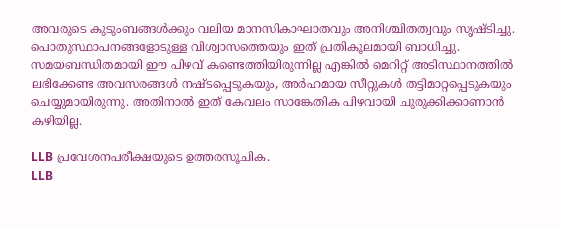അവരുടെ കുടുംബങ്ങൾക്കും വലിയ മാനസികാഘാതവും അനിശ്ചിതത്വവും സൃഷ്ടിച്ചു. പൊതുസ്ഥാപനങ്ങളോടുള്ള വിശ്വാസത്തെയും ഇത് പ്രതികൂലമായി ബാധിച്ചു. സമയബന്ധിതമായി ഈ പിഴവ് കണ്ടെത്തിയിരുന്നില്ല എങ്കിൽ മെറിറ്റ് അടിസ്ഥാനത്തിൽ ലഭിക്കേണ്ട അവസരങ്ങൾ നഷ്ടപ്പെടുകയും, അർഹമായ സീറ്റുകൾ തട്ടിമാറ്റപ്പെടുകയും ചെയ്യുമായിരുന്നു. അതിനാൽ ഇത് കേവലം സാങ്കേതിക പിഴവായി ചുരുക്കിക്കാണാൻ കഴിയില്ല.

LLB പ്രവേശനപരീക്ഷയുടെ ഉത്തരസൂചിക.
LLB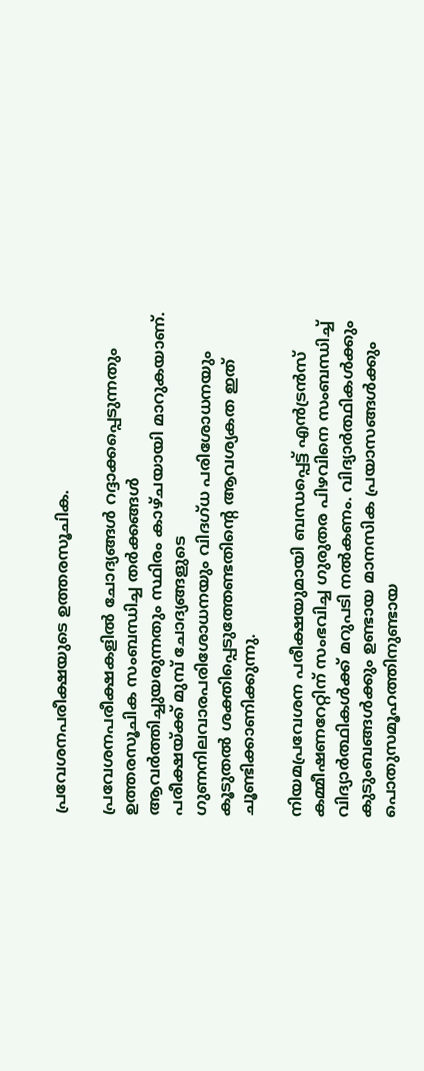പ്രവേശനപരീക്ഷയുടെ ഉത്തരസൂചിക.

പ്രവേശനപരീക്ഷകളിൽ ചോദ്യങ്ങൾ റദ്ദാക്കപ്പെടുന്നതും ഉത്തരസൂചിക സംബന്ധിച്ച തർക്കങ്ങൾ ആവർത്തിച്ചുയരുന്നതും സ്ഥിരം കാഴ്ചയായി മാറുകയാണ്. പരീക്ഷയ്ക്ക് മുമ്പ് ചോദ്യങ്ങളുടെ ഗുണനിലവാരപരിശോധനയും വിദഗ്ധ പരിശോധനയും കൂടുതൽ ശക്തിപ്പെടുത്തേണ്ടതിന്റെ ആവശ്യകത ഇത് ചൂണ്ടിക്കാണിക്കുന്നു.

നിയമപ്രവേശന പരീക്ഷയുമായി ബന്ധപ്പെട്ട് എൻട്രൻസ് കമ്മീഷണറേറ്റിന് സംഭവിച്ച ഗുരുതര പിഴവിനെ സംബന്ധിച്ച് വിദ്യാർത്ഥികൾക്ക് മറുപടി നൽകണം. വിദ്യാർത്ഥികൾക്കും കുടുംബങ്ങൾക്കും ഉണ്ടായ മാനസിക പ്രയാസങ്ങൾക്കും പൊതുസമൂഹത്തിനുണ്ടായ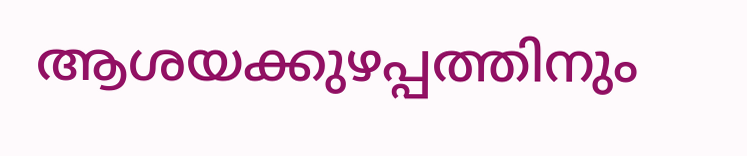ആശയക്കുഴപ്പത്തിനും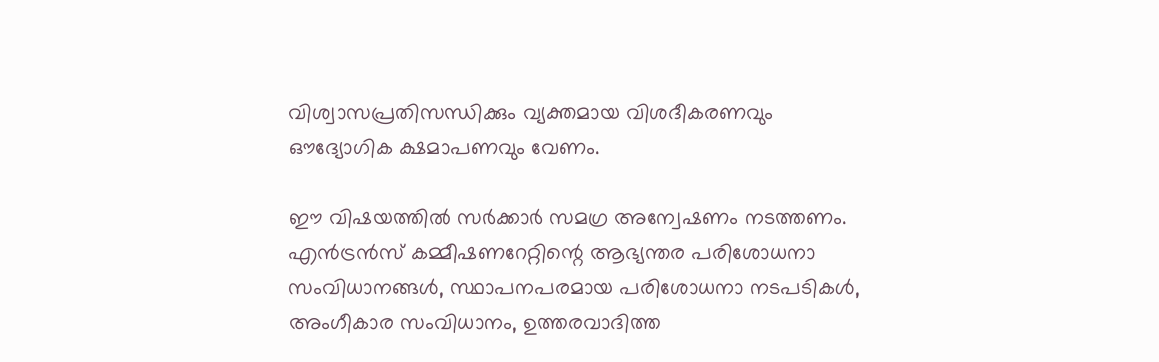വിശ്വാസപ്രതിസന്ധിക്കും വ്യക്തമായ വിശദീകരണവും ഔദ്യോഗിക ക്ഷമാപണവും വേണം.

ഈ വിഷയത്തിൽ സർക്കാർ സമഗ്ര അന്വേഷണം നടത്തണം. എൻട്രൻസ് കമ്മീഷണറേറ്റിന്റെ ആഭ്യന്തര പരിശോധനാ സംവിധാനങ്ങൾ, സ്ഥാപനപരമായ പരിശോധനാ നടപടികൾ, അംഗീകാര സംവിധാനം, ഉത്തരവാദിത്ത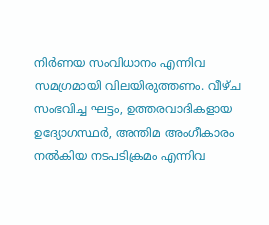നിർണയ സംവിധാനം എന്നിവ സമഗ്രമായി വിലയിരുത്തണം. വീഴ്ച സംഭവിച്ച ഘട്ടം, ഉത്തരവാദികളായ ഉദ്യോഗസ്ഥർ, അന്തിമ അംഗീകാരം നൽകിയ നടപടിക്രമം എന്നിവ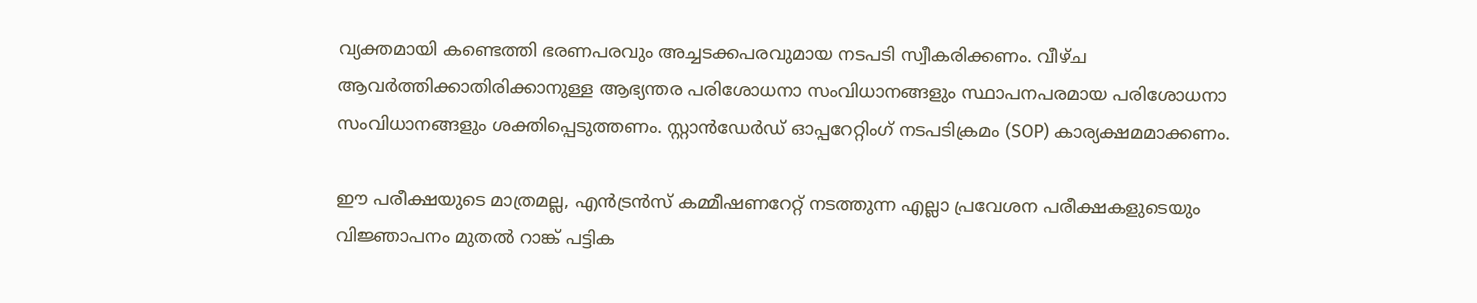വ്യക്തമായി കണ്ടെത്തി ഭരണപരവും അച്ചടക്കപരവുമായ നടപടി സ്വീകരിക്കണം. വീഴ്ച ആവർത്തിക്കാതിരിക്കാനുള്ള ആഭ്യന്തര പരിശോധനാ സംവിധാനങ്ങളും സ്ഥാപനപരമായ പരിശോധനാ സംവിധാനങ്ങളും ശക്തിപ്പെടുത്തണം. സ്റ്റാൻഡേർഡ് ഓപ്പറേറ്റിംഗ് നടപടിക്രമം (SOP) കാര്യക്ഷമമാക്കണം.

ഈ പരീക്ഷയുടെ മാത്രമല്ല, എൻട്രൻസ് കമ്മീഷണറേറ്റ് നടത്തുന്ന എല്ലാ പ്രവേശന പരീക്ഷകളുടെയും വിജ്ഞാപനം മുതൽ റാങ്ക് പട്ടിക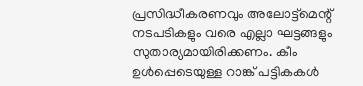പ്രസിദ്ധീകരണവും അലോട്ട്മെന്റ് നടപടികളും വരെ എല്ലാ ഘട്ടങ്ങളും സുതാര്യമായിരിക്കണം. കീം ഉൾപ്പെടെയുള്ള റാങ്ക് പട്ടികകൾ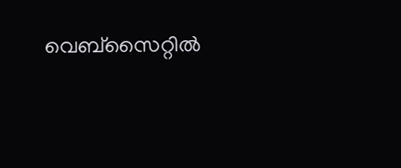വെബ്സൈറ്റിൽ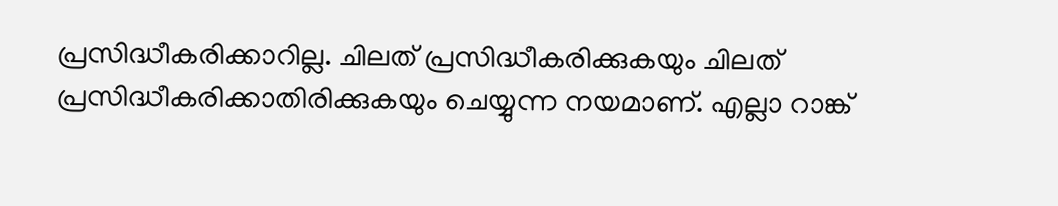പ്രസിദ്ധീകരിക്കാറില്ല. ചിലത് പ്രസിദ്ധീകരിക്കുകയും ചിലത് പ്രസിദ്ധീകരിക്കാതിരിക്കുകയും ചെയ്യുന്ന നയമാണ്. എല്ലാ റാങ്ക്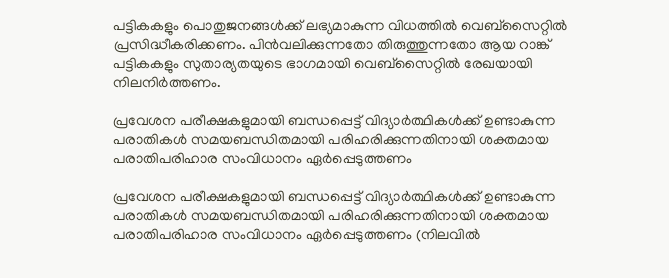പട്ടികകളും പൊതുജനങ്ങൾക്ക് ലഭ്യമാകുന്ന വിധത്തിൽ വെബ്സൈറ്റിൽ പ്രസിദ്ധീകരിക്കണം. പിൻവലിക്കുന്നതോ തിരുത്തുന്നതോ ആയ റാങ്ക് പട്ടികകളും സുതാര്യതയുടെ ഭാഗമായി വെബ്സൈറ്റിൽ രേഖയായി നിലനിർത്തണം.

പ്രവേശന പരീക്ഷകളുമായി ബന്ധപ്പെട്ട് വിദ്യാർത്ഥികൾക്ക് ഉണ്ടാകുന്ന പരാതികൾ സമയബന്ധിതമായി പരിഹരിക്കുന്നതിനായി ശക്തമായ പരാതിപരിഹാര സംവിധാനം ഏർപ്പെടുത്തണം

പ്രവേശന പരീക്ഷകളുമായി ബന്ധപ്പെട്ട് വിദ്യാർത്ഥികൾക്ക് ഉണ്ടാകുന്ന പരാതികൾ സമയബന്ധിതമായി പരിഹരിക്കുന്നതിനായി ശക്തമായ പരാതിപരിഹാര സംവിധാനം ഏർപ്പെടുത്തണം (നിലവിൽ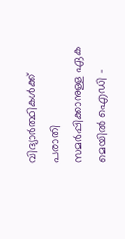വിദ്യാർത്ഥികൾക്ക് പരാതി സമർപ്പിക്കാനുള്ള ഏക മെയിൽ ഐഡി -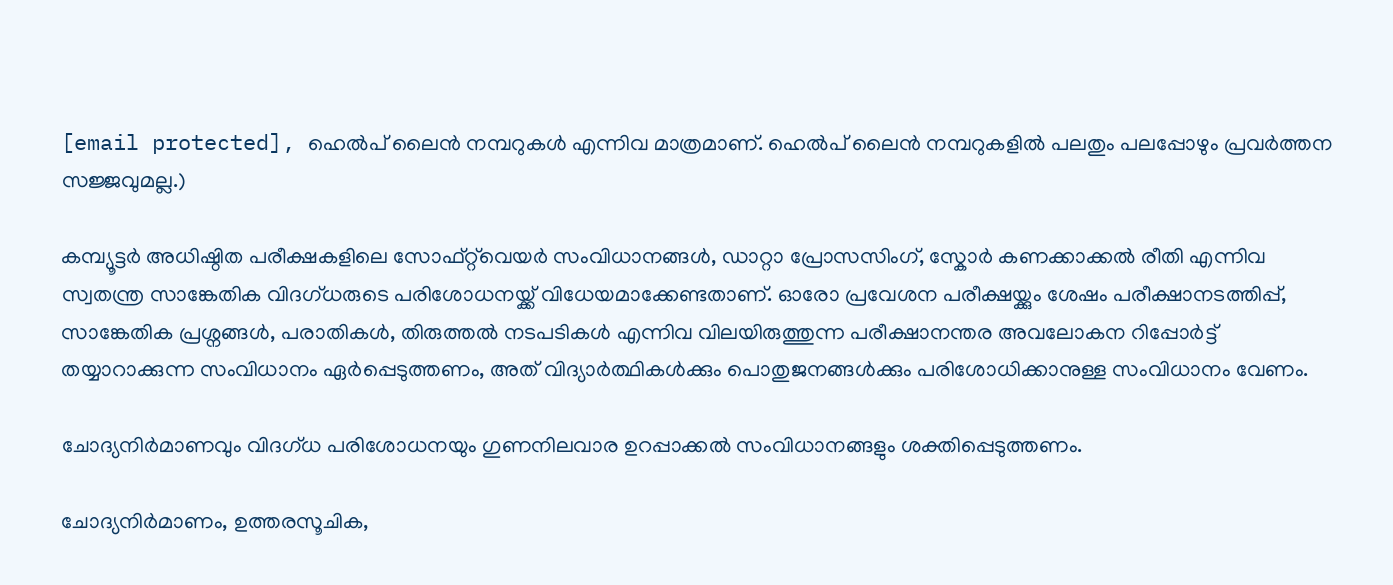[email protected], ഹെൽപ് ലൈൻ നമ്പറുകൾ എന്നിവ മാത്രമാണ്. ഹെൽപ് ലൈൻ നമ്പറുകളിൽ പലതും പലപ്പോഴും പ്രവർത്തന സജ്ജവുമല്ല.)

കമ്പ്യൂട്ടർ അധിഷ്ഠിത പരീക്ഷകളിലെ സോഫ്റ്റ്‌വെയർ സംവിധാനങ്ങൾ, ഡാറ്റാ പ്രോസസിംഗ്, സ്കോർ കണക്കാക്കൽ രീതി എന്നിവ സ്വതന്ത്ര സാങ്കേതിക വിദഗ്ധരുടെ പരിശോധനയ്ക്ക് വിധേയമാക്കേണ്ടതാണ്. ഓരോ പ്രവേശന പരീക്ഷയ്ക്കും ശേഷം പരീക്ഷാനടത്തിപ്പ്, സാങ്കേതിക പ്രശ്നങ്ങൾ, പരാതികൾ, തിരുത്തൽ നടപടികൾ എന്നിവ വിലയിരുത്തുന്ന പരീക്ഷാനന്തര അവലോകന റിപ്പോർട്ട് തയ്യാറാക്കുന്ന സംവിധാനം ഏർപ്പെടുത്തണം, അത് വിദ്യാർത്ഥികൾക്കും പൊതുജനങ്ങൾക്കും പരിശോധിക്കാനുള്ള സംവിധാനം വേണം.

ചോദ്യനിർമാണവും വിദഗ്ധ പരിശോധനയും ഗുണനിലവാര ഉറപ്പാക്കൽ സംവിധാനങ്ങളും ശക്തിപ്പെടുത്തണം.

ചോദ്യനിർമാണം, ഉത്തരസൂചിക,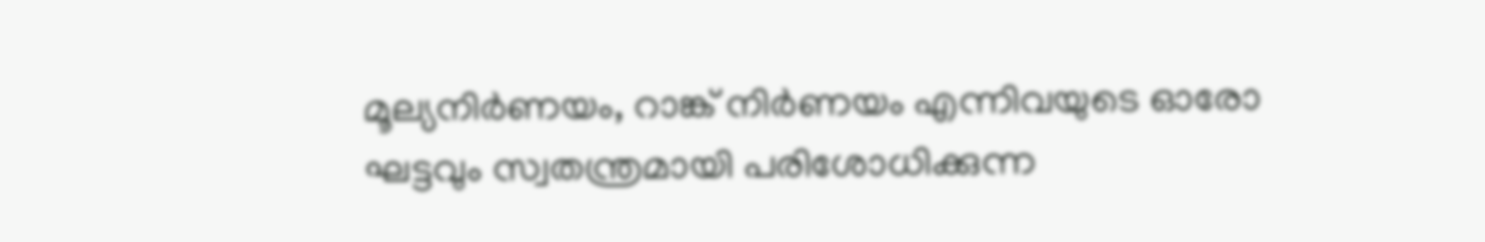മൂല്യനിർണയം, റാങ്ക് നിർണയം എന്നിവയുടെ ഓരോ ഘട്ടവും സ്വതന്ത്രമായി പരിശോധിക്കുന്ന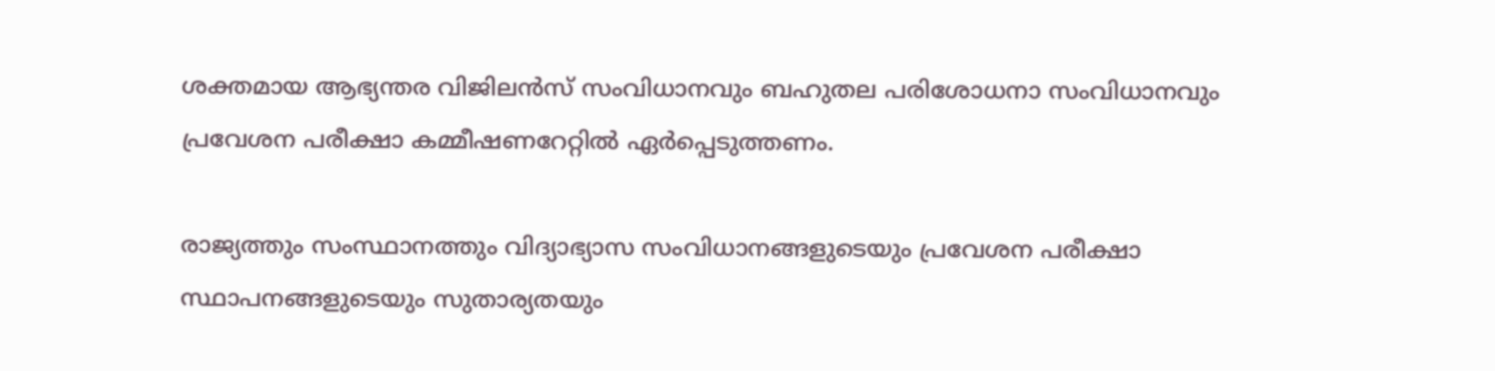ശക്തമായ ആഭ്യന്തര വിജിലൻസ് സംവിധാനവും ബഹുതല പരിശോധനാ സംവിധാനവും പ്രവേശന പരീക്ഷാ കമ്മീഷണറേറ്റിൽ ഏർപ്പെടുത്തണം.

രാജ്യത്തും സംസ്ഥാനത്തും വിദ്യാഭ്യാസ സംവിധാനങ്ങളുടെയും പ്രവേശന പരീക്ഷാ സ്ഥാപനങ്ങളുടെയും സുതാര്യതയും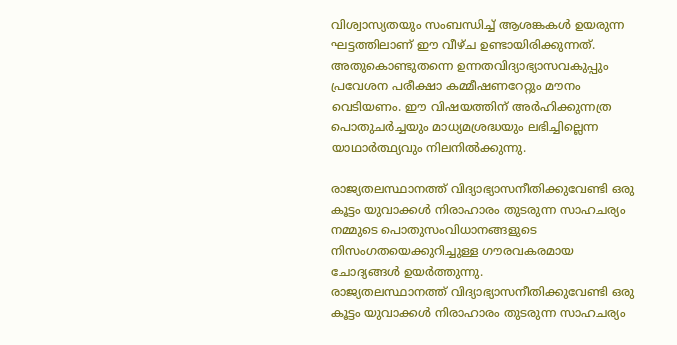വിശ്വാസ്യതയും സംബന്ധിച്ച് ആശങ്കകൾ ഉയരുന്ന ഘട്ടത്തിലാണ് ഈ വീഴ്ച ഉണ്ടായിരിക്കുന്നത്. അതുകൊണ്ടുതന്നെ ഉന്നതവിദ്യാഭ്യാസവകുപ്പും പ്രവേശന പരീക്ഷാ കമ്മീഷണറേറ്റും മൗനം വെടിയണം. ഈ വിഷയത്തിന് അർഹിക്കുന്നത്ര പൊതുചർച്ചയും മാധ്യമശ്രദ്ധയും ലഭിച്ചില്ലെന്ന യാഥാർത്ഥ്യവും നിലനിൽക്കുന്നു.

രാജ്യതലസ്ഥാനത്ത് വിദ്യാഭ്യാസനീതിക്കുവേണ്ടി ഒരു കൂട്ടം യുവാക്കൾ നിരാഹാരം തുടരുന്ന സാഹചര്യം നമ്മുടെ പൊതുസംവിധാനങ്ങളുടെ നിസംഗതയെക്കുറിച്ചുള്ള ഗൗരവകരമായ ചോദ്യങ്ങൾ ഉയർത്തുന്നു.
രാജ്യതലസ്ഥാനത്ത് വിദ്യാഭ്യാസനീതിക്കുവേണ്ടി ഒരു കൂട്ടം യുവാക്കൾ നിരാഹാരം തുടരുന്ന സാഹചര്യം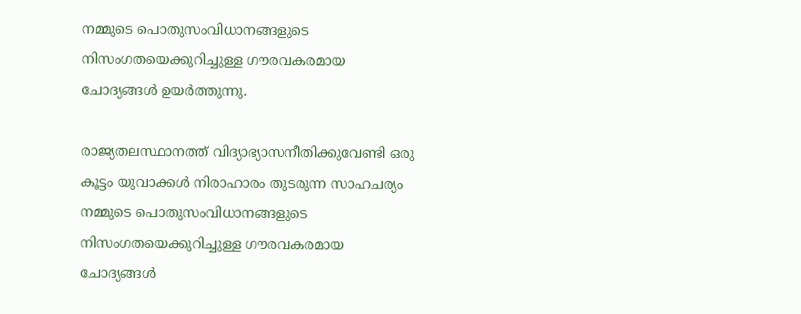നമ്മുടെ പൊതുസംവിധാനങ്ങളുടെ നിസംഗതയെക്കുറിച്ചുള്ള ഗൗരവകരമായ ചോദ്യങ്ങൾ ഉയർത്തുന്നു.

രാജ്യതലസ്ഥാനത്ത് വിദ്യാഭ്യാസനീതിക്കുവേണ്ടി ഒരു കൂട്ടം യുവാക്കൾ നിരാഹാരം തുടരുന്ന സാഹചര്യം നമ്മുടെ പൊതുസംവിധാനങ്ങളുടെ നിസംഗതയെക്കുറിച്ചുള്ള ഗൗരവകരമായ ചോദ്യങ്ങൾ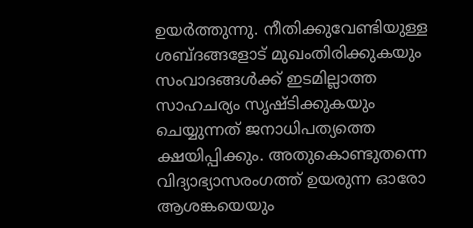ഉയർത്തുന്നു. നീതിക്കുവേണ്ടിയുള്ള ശബ്ദങ്ങളോട് മുഖംതിരിക്കുകയും സംവാദങ്ങൾക്ക് ഇടമില്ലാത്ത സാഹചര്യം സൃഷ്ടിക്കുകയും ചെയ്യുന്നത് ജനാധിപത്യത്തെ ക്ഷയിപ്പിക്കും. അതുകൊണ്ടുതന്നെ വിദ്യാഭ്യാസരംഗത്ത് ഉയരുന്ന ഓരോ ആശങ്കയെയും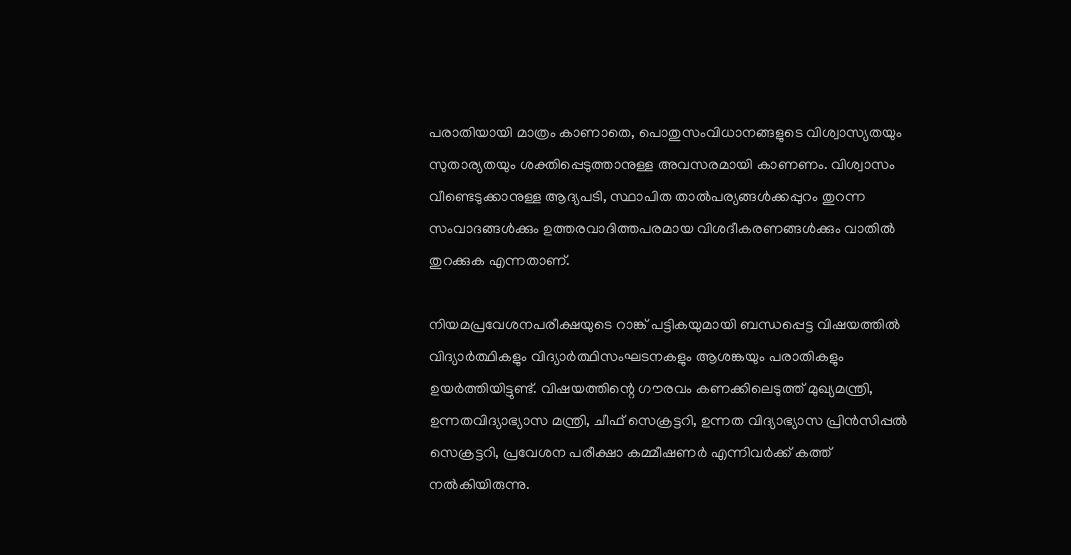പരാതിയായി മാത്രം കാണാതെ, പൊതുസംവിധാനങ്ങളുടെ വിശ്വാസ്യതയും സുതാര്യതയും ശക്തിപ്പെടുത്താനുള്ള അവസരമായി കാണണം. വിശ്വാസം വീണ്ടെടുക്കാനുള്ള ആദ്യപടി, സ്ഥാപിത താൽപര്യങ്ങൾക്കപ്പുറം തുറന്ന സംവാദങ്ങൾക്കും ഉത്തരവാദിത്തപരമായ വിശദീകരണങ്ങൾക്കും വാതിൽ തുറക്കുക എന്നതാണ്.

നിയമപ്രവേശനപരീക്ഷയുടെ റാങ്ക് പട്ടികയുമായി ബന്ധപ്പെട്ട വിഷയത്തിൽ വിദ്യാർത്ഥികളും വിദ്യാർത്ഥിസംഘടനകളും ആശങ്കയും പരാതികളും ഉയർത്തിയിട്ടുണ്ട്. വിഷയത്തിന്റെ ഗൗരവം കണക്കിലെടുത്ത് മുഖ്യമന്ത്രി, ഉന്നതവിദ്യാഭ്യാസ മന്ത്രി, ചീഫ് സെക്രട്ടറി, ഉന്നത വിദ്യാഭ്യാസ പ്രിൻസിപ്പൽ സെക്രട്ടറി, പ്രവേശന പരീക്ഷാ കമ്മീഷണർ എന്നിവർക്ക് കത്ത് നൽകിയിരുന്നു.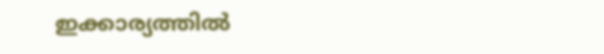ഇക്കാര്യത്തിൽ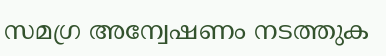സമഗ്ര അന്വേഷണം നടത്തുക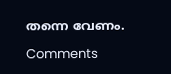തന്നെ വേണം.

Comments